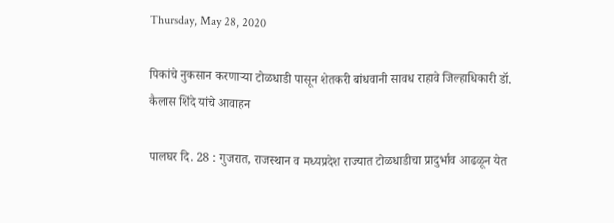Thursday, May 28, 2020

पिकांचे नुकसान करणाऱ्या टोळधाडी पासून शेतकरी बांधवानी सावध राहावे जिल्हाधिकारी डॉ. कैलास शिंदे यांचे आवाहन

पालघर दि. 28 : गुजरात, राजस्थान व मध्यप्रदेश राज्यात टोळधाडीचा प्रादुर्भाव आढळून येत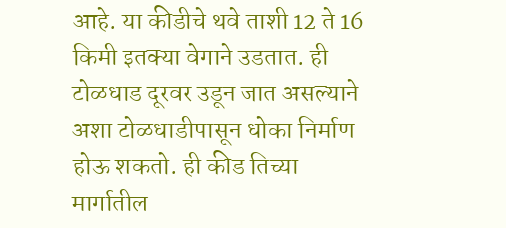आहे. या कीडीचे थवे ताशी 12 ते 16 किमी इतक्या वेगाने उडतात. ही टोळधाड दूरवर उडून जात असल्याने अशा टोळधाडीपासून धोका निर्माण होऊ शकतो. ही कीड तिच्या मार्गातील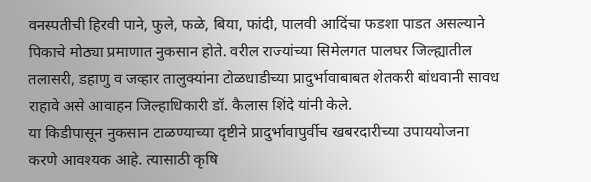वनस्पतीची हिरवी पाने, फुले, फळे, बिया, फांदी, पालवी आदिंचा फडशा पाडत असल्याने पिकाचे मोठ्या प्रमाणात नुकसान होते. वरील राज्यांच्या सिमेलगत पालघर जिल्ह्यातील तलासरी, डहाणु व जव्हार तालुक्यांना टोळधाडीच्या प्रादुर्भावाबाबत शेतकरी बांधवानी सावध राहावे असे आवाहन जिल्हाधिकारी डॉ. कैलास शिंदे यांनी केले.
या किडीपासून नुकसान टाळण्याच्या दृष्टीने प्रादुर्भावापुर्वीच खबरदारीच्या उपाययोजना करणे आवश्यक आहे. त्यासाठी कृषि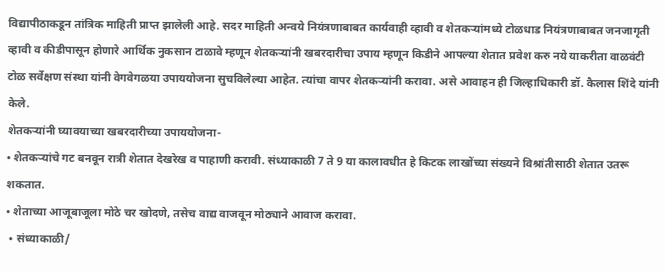विद्यापीठाकडून तांत्रिक माहिती प्राप्त झालेली आहे. सदर माहिती अन्वये नियंत्रणाबाबत कार्यवाही व्हावी व शेतकऱ्यांमध्ये टोळधाड नियंत्रणाबाबत जनजागृती व्हावी व कीडीपासून होणारे आर्थिक नुकसान टाळावे म्हणून शेतकऱ्यांनी खबरदारीचा उपाय म्हणून किडीने आपल्या शेतात प्रवेश करु नये याकरीता वाळवंटी टोळ सर्वेक्षण संस्था यांनी वेगवेगळया उपाययोजना सुचविलेल्या आहेत. त्यांचा वापर शेतकऱ्यांनी करावा. असे आवाहन ही जिल्हाधिकारी डॉ. कैलास शिंदे यांनी केले.
शेतकऱ्यांनी घ्यावयाच्या खबरदारीच्या उपाययोजना-
• शेतकऱ्यांचे गट बनवून रात्री शेतात देखरेख व पाहाणी करावी. संध्याकाळी 7 ते 9 या कालावधीत हे किटक लाखोंच्या संख्यने विश्रांतीसाठी शेतात उतरू शकतात.
• शेताच्या आजूबाजूला मोठे चर खोदणे, तसेच वाद्य वाजवून मोठ्याने आवाज करावा.
 • संध्याकाळी/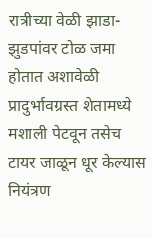रात्रीच्या वेळी झाडा-झुडपांवर टोळ जमा होतात अशावेळी प्रादुर्भावग्रस्त शेतामध्ये मशाली पेटवून तसेच टायर जाळून धूर केल्यास नियंत्रण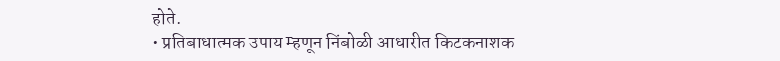होते.
• प्रतिबाधात्मक उपाय म्हणून निंबोळी आधारीत किटकनाशक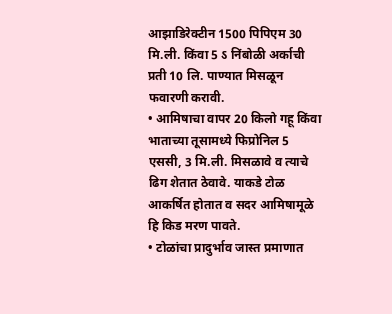आझाडिरेक्टीन 1500 पिपिएम 30 मि.ली. किंवा 5 ऽ निंबोळी अर्काची प्रती 10 लि. पाण्यात मिसळून फवारणी करावी.
• आमिषाचा वापर 20 किलो गहू किंवा भाताच्या तूसामध्ये फिप्रोनिल 5 एससी, 3 मि.ली. मिसळावे व त्याचे ढिग शेतात ठेवावे. याकडे टोळ आकर्षित होतात व सदर आमिषामूळे हि किड मरण पावते.
• टोळांचा प्रादुर्भाव जास्त प्रमाणात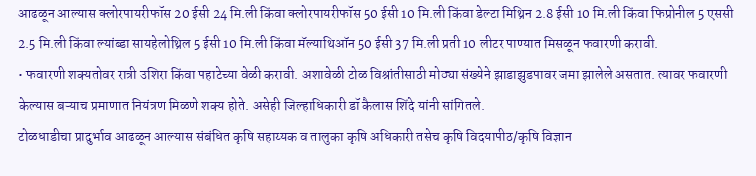आढळून आल्यास क्लोरपायरीफॉस 20 ईसी 24 मि.ली किंवा क्लोरपायरीफॉस 50 ईसी 10 मि.ली किंवा डेल्टा मिथ्रिन 2.8 ईसी 10 मि.ली किंवा फिप्रोनील 5 एससी 2.5 मि.ली किंवा ल्यांब्डा सायहेलोथ्रिल 5 ईसी 10 मि.ली किंवा मॅल्याथिऑन 50 ईसी 37 मि.ली प्रती 10 लीटर पाण्यात मिसळून फवारणी करावी.
• फवारणी शक्यतोवर रात्री उशिरा किंवा पहाटेच्या वेळी करावी. अशावेळी टोळ विश्रांतीसाठी मोठ्या संख्येने झाडाझुडपावर जमा झालेले असतात. त्यावर फवारणी केल्यास बऱ्याच प्रमाणात नियंत्रण मिळणे शक्य होते. असेही जिल्हाधिकारी डॉ कैलास शिंदे यांनी सांगितले.
टोळधाडीचा प्रादुर्भाव आढळून आल्यास संबंधित कृषि सहाय्यक व तालुका कृषि अधिकारी तसेच कृषि विदयापीठ/कृषि विज्ञान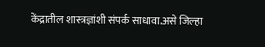केंद्रातील शास्त्रज्ञांशी संपर्क साधावा.असे जिल्हा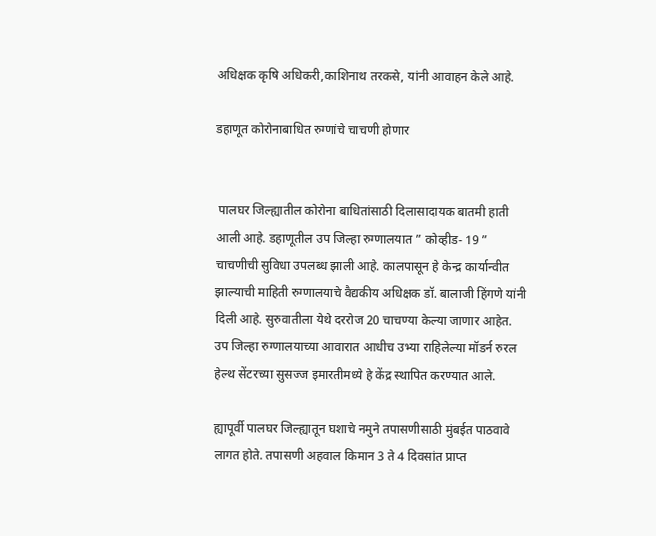अधिक्षक कृषि अधिकरी,काशिनाथ तरकसे, यांनी आवाहन केले आहे.

डहाणूत कोरोनाबाधित रुग्णांचे चाचणी होणार


 पालघर जिल्ह्यातील कोरोना बाधितांसाठी दिलासादायक बातमी हाती आली आहे. डहाणूतील उप जिल्हा रुग्णालयात ” कोव्हीड- 19 ” चाचणीची सुविधा उपलब्ध झाली आहे. कालपासून हे केन्द्र कार्यान्वीत झाल्याची माहिती रुग्णालयाचे वैद्यकीय अधिक्षक डॉ. बालाजी हिंगणे यांनी दिली आहे. सुरुवातीला येथे दररोज 20 चाचण्या केल्या जाणार आहेत. उप जिल्हा रुग्णालयाच्या आवारात आधीच उभ्या राहिलेल्या मॉडर्न रुरल हेल्थ सेंटरच्या सुसज्ज इमारतीमध्ये हे केंद्र स्थापित करण्यात आले.

ह्यापूर्वी पालघर जिल्ह्यातून घशाचे नमुने तपासणीसाठी मुंबईत पाठवावे लागत होते. तपासणी अहवाल किमान 3 ते 4 दिवसांत प्राप्त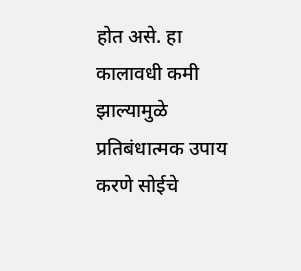होत असे. हा कालावधी कमी झाल्यामुळे प्रतिबंधात्मक उपाय करणे सोईचे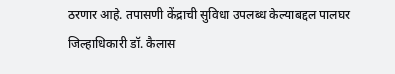ठरणार आहे. तपासणी केंद्राची सुविधा उपलब्ध केल्याबद्दल पालघर जिल्हाधिकारी डॉ. कैलास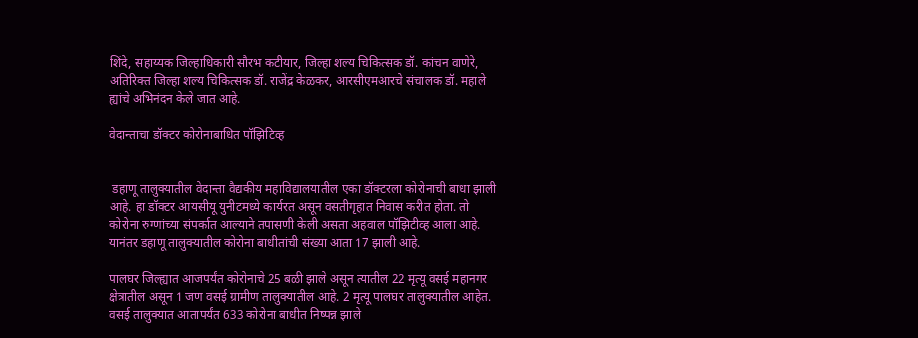शिंदे, सहाय्यक जिल्हाधिकारी सौरभ कटीयार, जिल्हा शल्य चिकित्सक डॉ. कांचन वाणेरे, अतिरिक्त जिल्हा शल्य चिकित्सक डॉ. राजेंद्र केळकर, आरसीएमआरचे संचालक डॉ. महाले ह्यांचे अभिनंदन केले जात आहे.

वेदान्ताचा डॉक्टर कोरोनाबाधित पॉझिटिव्ह


 डहाणू तालुक्यातील वेदान्ता वैद्यकीय महाविद्यालयातील एका डॉक्टरला कोरोनाची बाधा झाली आहे. हा डॉक्टर आयसीयू युनीटमध्ये कार्यरत असून वसतीगृहात निवास करीत होता. तो कोरोना रुग्णांच्या संपर्कात आल्याने तपासणी केली असता अहवाल पॉझिटीव्ह आला आहे. यानंतर डहाणू तालुक्यातील कोरोना बाधीतांची संख्या आता 17 झाली आहे.

पालघर जिल्ह्यात आजपर्यंत कोरोनाचे 25 बळी झाले असून त्यातील 22 मृत्यू वसई महानगर क्षेत्रातील असून 1 जण वसई ग्रामीण तालुक्यातील आहे. 2 मृत्यू पालघर तालुक्यातील आहेत. वसई तालुक्यात आतापर्यंत 633 कोरोना बाधीत निष्पन्न झाले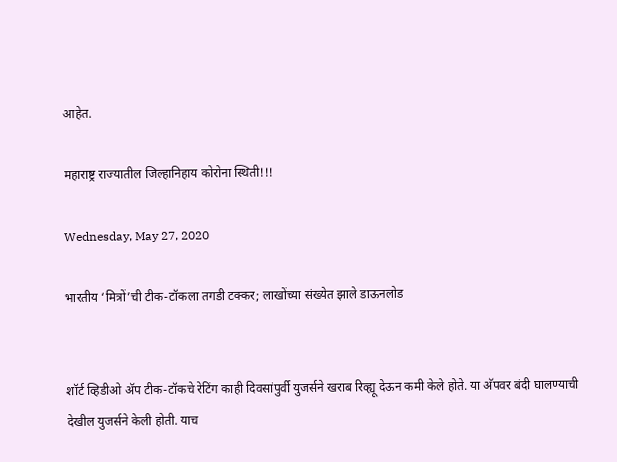आहेत.

महाराष्ट्र राज्यातील जिल्हानिहाय कोरोना स्थिती!!!

Wednesday, May 27, 2020

भारतीय ‘मित्रों’ची टीक-टॉकला तगडी टक्कर; लाखोंच्या संख्येत झाले डाऊनलोड


शॉर्ट व्हिडीओ अ‍ॅप टीक-टॉकचे रेटिंग काही दिवसांपुर्वी युजर्सने खराब रिव्ह्यू देऊन कमी केले होते. या अ‍ॅपवर बंदी घालण्याची देखील युजर्सने केली होती. याच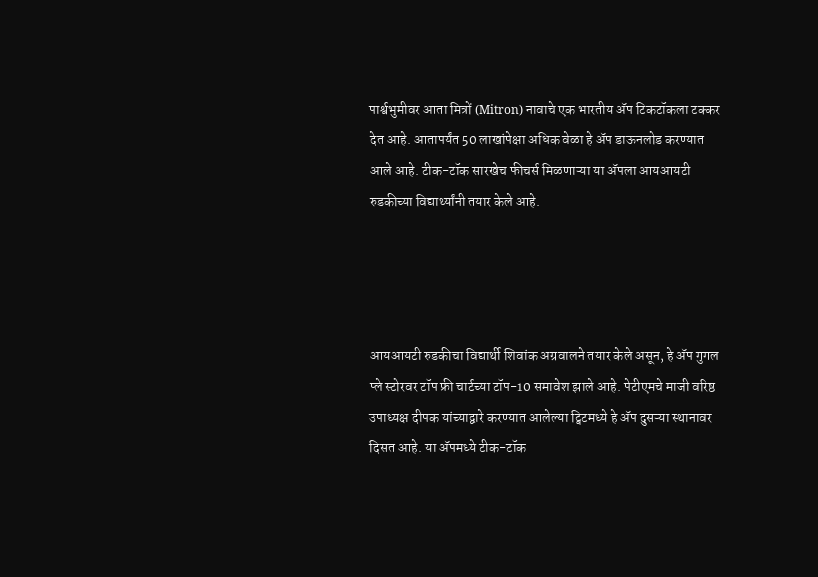पार्श्वभुमीवर आता मित्रों (Mitron) नावाचे एक भारतीय अ‍ॅप टिकटॉकला टक्कर देत आहे. आतापर्यंत 50 लाखांपेक्षा अधिक वेळा हे अ‍ॅप डाऊनलोड करण्यात आले आहे. टीक-टॉक सारखेच फीचर्स मिळणाऱ्या या अ‍ॅपला आयआयटी रुडकीच्या विद्यार्थ्यांनी तयार केले आहे.




आयआयटी रुडकीचा विद्यार्थी शिवांक अग्रवालने तयार केले असून, हे अ‍ॅप गुगल प्ले स्टोरवर टॉप फ्री चार्टच्या टॉप-10 समावेश झाले आहे. पेटीएमचे माजी वरिष्ठ उपाध्यक्ष दीपक यांच्याद्वारे करण्यात आलेल्या ट्विटमध्ये हे अ‍ॅप दुसऱ्या स्थानावर दिसत आहे. या अ‍ॅपमध्ये टीक-टॉक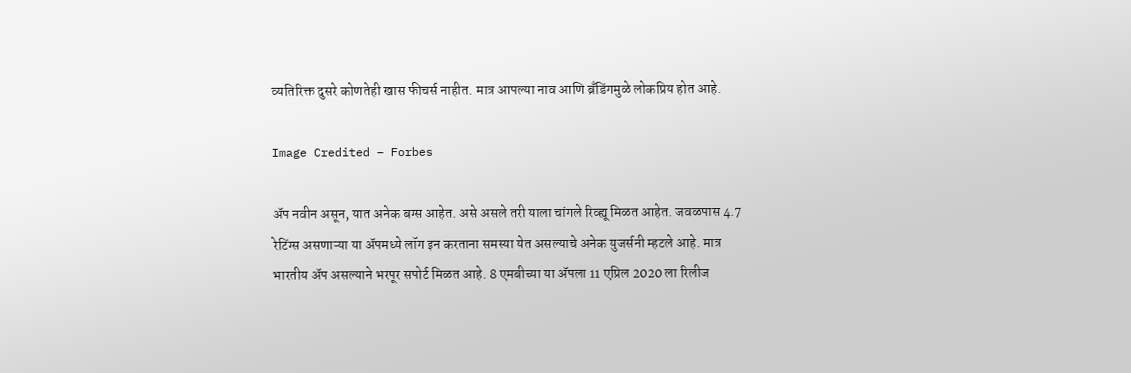व्यतिरिक्त दुसरे कोणतेही खास फीचर्स नाहीत. मात्र आपल्या नाव आणि ब्रँडिंगमुळे लोकप्रिय होत आहे.

Image Credited – Forbes

अ‍ॅप नवीन असून, यात अनेक बग्स आहेत. असे असले तरी याला चांगले रिव्ह्यू मिळत आहेत. जवळपास 4.7 रेटिंग्स असणाऱ्या या अ‍ॅपमध्ये लॉग इन करताना समस्या येत असल्याचे अनेक युजर्सनी म्हटले आहे. मात्र भारतीय अ‍ॅप असल्याने भरपूर सपोर्ट मिळत आहे. 8 एमबीच्या या अ‍ॅपला 11 एप्रिल 2020 ला रिलीज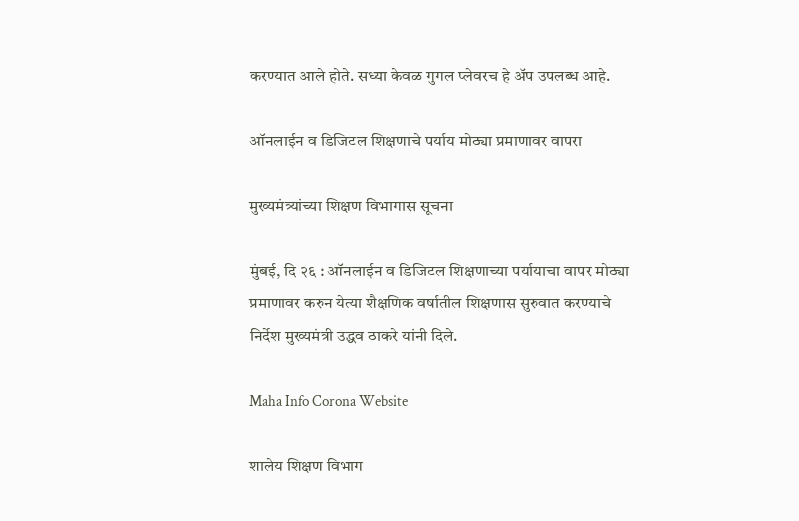करण्यात आले होते. सध्या केवळ गुगल प्लेवरच हे अ‍ॅप उपलब्ध आहे.

ऑनलाईन व डिजिटल शिक्षणाचे पर्याय मोठ्या प्रमाणावर वापरा

मुख्यमंत्र्यांच्या शिक्षण विभागास सूचना

मुंबई, दि २६ : ऑनलाईन व डिजिटल शिक्षणाच्या पर्यायाचा वापर मोठ्या प्रमाणावर करुन येत्या शैक्षणिक वर्षातील शिक्षणास सुरुवात करण्याचे निर्देश मुख्यमंत्री उद्धव ठाकरे यांनी दिले.

Maha Info Corona Website

शालेय शिक्षण विभाग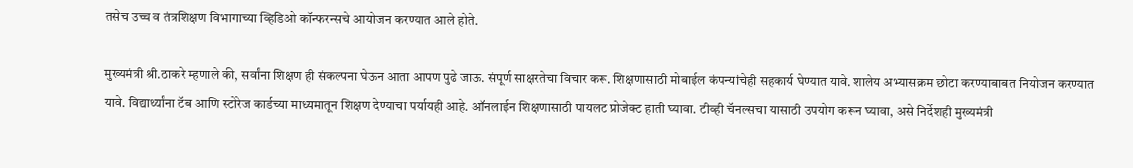तसेच उच्च व तंत्रशिक्षण विभागाच्या व्हिडिओ कॉन्फरन्सचे आयोजन करण्यात आले होते.

मुख्यमंत्री श्री.ठाकरे म्हणाले की, सर्वांना शिक्षण ही संकल्पना घेऊन आता आपण पुढे जाऊ. संपूर्ण साक्षरतेचा विचार करू. शिक्षणासाठी मोबाईल कंपन्यांचेही सहकार्य घेण्यात यावे. शालेय अभ्यासक्रम छोटा करण्याबाबत नियोजन करण्यात यावे. विद्यार्थ्यांना टॅब आणि स्टोरेज कार्डच्या माध्यमातून शिक्षण देण्याचा पर्यायही आहे. ऑनलाईन शिक्षणासाठी पायलट प्रोजेक्ट हाती घ्यावा. टीव्ही चॅनल्सचा यासाठी उपयोग करून घ्यावा, असे निर्देशही मुख्यमंत्री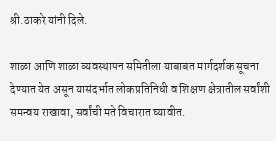श्री.ठाकरे यांनी दिले.

शाळा आणि शाळा व्यवस्थापन समितीला याबाबत मार्गदर्शक सूचना देण्यात येत असून यासंदर्भात लोकप्रतिनिधी व शिक्षण क्षेत्रातील सर्वांशी समन्वय राखावा, सर्वांची मते विचारात घ्यावीत.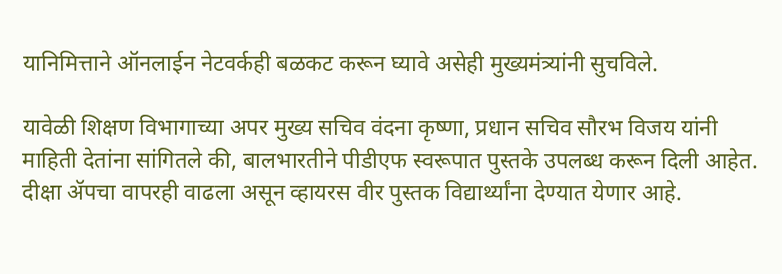यानिमित्ताने ऑनलाईन नेटवर्कही बळकट करून घ्यावे असेही मुख्यमंत्र्यांनी सुचविले.

यावेळी शिक्षण विभागाच्या अपर मुख्य सचिव वंदना कृष्णा, प्रधान सचिव सौरभ विजय यांनी माहिती देतांना सांगितले की, बालभारतीने पीडीएफ स्वरूपात पुस्तके उपलब्ध करून दिली आहेत. दीक्षा ॲपचा वापरही वाढला असून व्हायरस वीर पुस्तक विद्यार्थ्यांना देण्यात येणार आहे.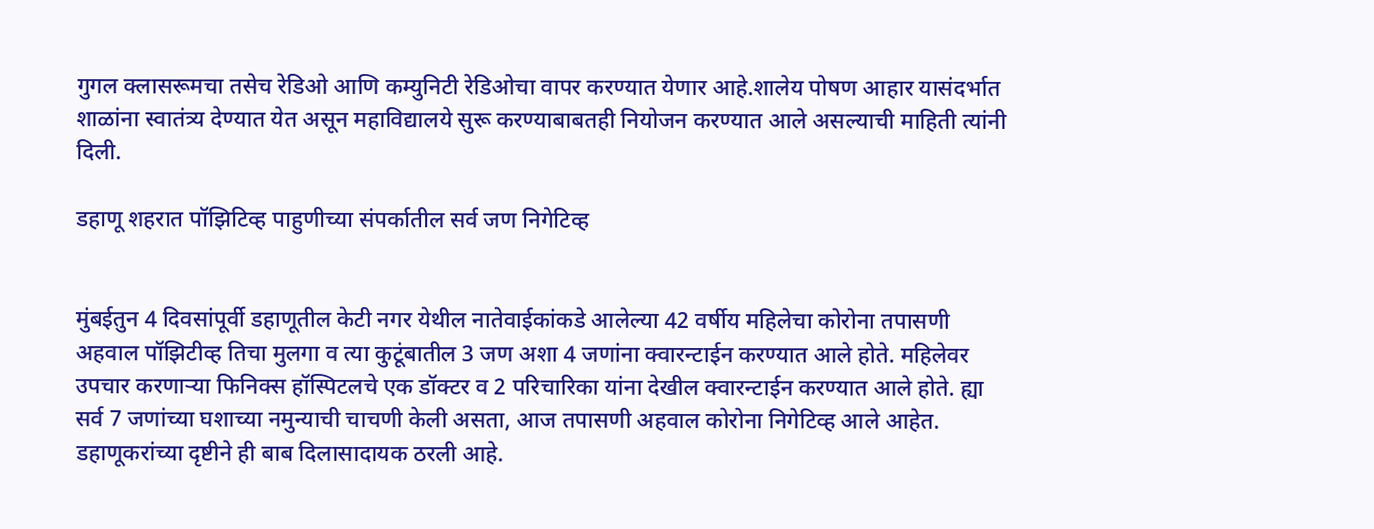गुगल क्लासरूमचा तसेच रेडिओ आणि कम्युनिटी रेडिओचा वापर करण्यात येणार आहे.शालेय पोषण आहार यासंदर्भात शाळांना स्वातंत्र्य देण्यात येत असून महाविद्यालये सुरू करण्याबाबतही नियोजन करण्यात आले असल्याची माहिती त्यांनी दिली.

डहाणू शहरात पॉझिटिव्ह पाहुणीच्या संपर्कातील सर्व जण निगेटिव्ह


मुंबईतुन 4 दिवसांपूर्वी डहाणूतील केटी नगर येथील नातेवाईकांकडे आलेल्या 42 वर्षीय महिलेचा कोरोना तपासणी अहवाल पॉझिटीव्ह तिचा मुलगा व त्या कुटूंबातील 3 जण अशा 4 जणांना क्वारन्टाईन करण्यात आले होते. महिलेवर उपचार करणाऱ्या फिनिक्स हॉस्पिटलचे एक डॉक्टर व 2 परिचारिका यांना देखील क्वारन्टाईन करण्यात आले होते. ह्या सर्व 7 जणांच्या घशाच्या नमुन्याची चाचणी केली असता, आज तपासणी अहवाल कोरोना निगेटिव्ह आले आहेत. डहाणूकरांच्या दृष्टीने ही बाब दिलासादायक ठरली आहे.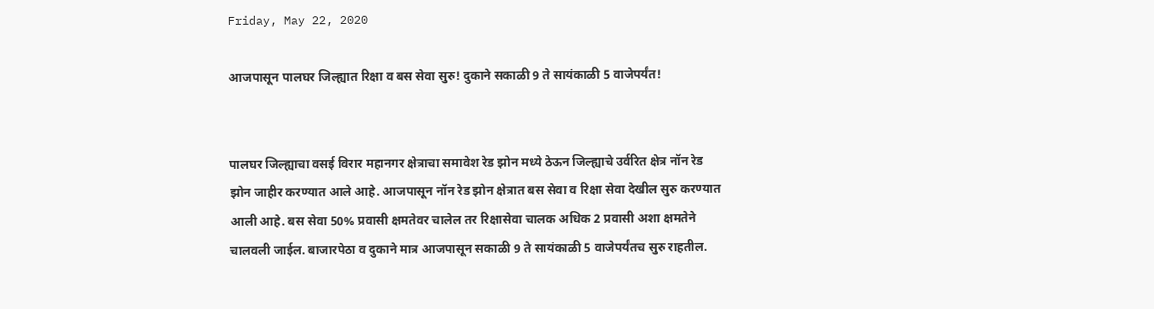Friday, May 22, 2020

आजपासून पालघर जिल्ह्यात रिक्षा व बस सेवा सुरु! दुकाने सकाळी 9 ते सायंकाळी 5 वाजेपर्यंत!


पालघर जिल्ह्याचा वसई विरार महानगर क्षेत्राचा समावेश रेड झोन मध्ये ठेऊन जिल्ह्याचे उर्वरित क्षेत्र नॉन रेड झोन जाहीर करण्यात आले आहे. आजपासून नॉन रेड झोन क्षेत्रात बस सेवा व रिक्षा सेवा देखील सुरु करण्यात आली आहे. बस सेवा 50% प्रवासी क्षमतेवर चालेल तर रिक्षासेवा चालक अधिक 2 प्रवासी अशा क्षमतेने चालवली जाईल. बाजारपेठा व दुकाने मात्र आजपासून सकाळी 9 ते सायंकाळी 5 वाजेपर्यंतच सुरु राहतील.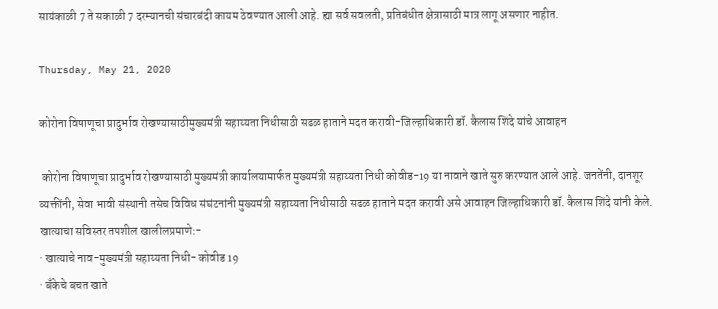सायंकाळी 7 ते सकाळी 7 दरम्यानची संचारबंदी कायम ठेवण्यात आली आहे. ह्या सर्व सवलती, प्रतिबंधीत क्षेत्रासाठी मात्र लागू असणार नाहीत.

Thursday, May 21, 2020

कोरोना विषाणूचा प्रादुर्भाव रोखण्यासाठीमुख्यमंत्री सहाय्यता निधीसाठी सढळ हाताने मदत करावी-जिल्हाधिकारी डॉ. कैलास शिंदे यांचे आवाहन

 कोरोना विषाणूचा प्रादुर्भाव रोखण्यासाठी मुख्यमंत्री कार्यालयामार्फत मुख्यमंत्री सहाय्यता निधी कोवीड-19 या नावाने खाते सुरु करण्यात आले आहे. जनतेंनी, दानशूर व्यक्तींनी, सेवा भावी संस्थानी तसेच विविध संघंटनांनी मुख्यमंत्री सहाय्यता निधीसाठी सढळ हाताने मदत करावी असे आवाहन जिल्हाधिकारी डॉ. कैलास शिंदे यांनी केले.
खात्याचा सविस्तर तपशील खालीलप्रमाणे:-
· खात्याचे नाव-मुख्यमंत्री सहाय्यता निधी- कोवीड 19
· बँकेचे बचत खाते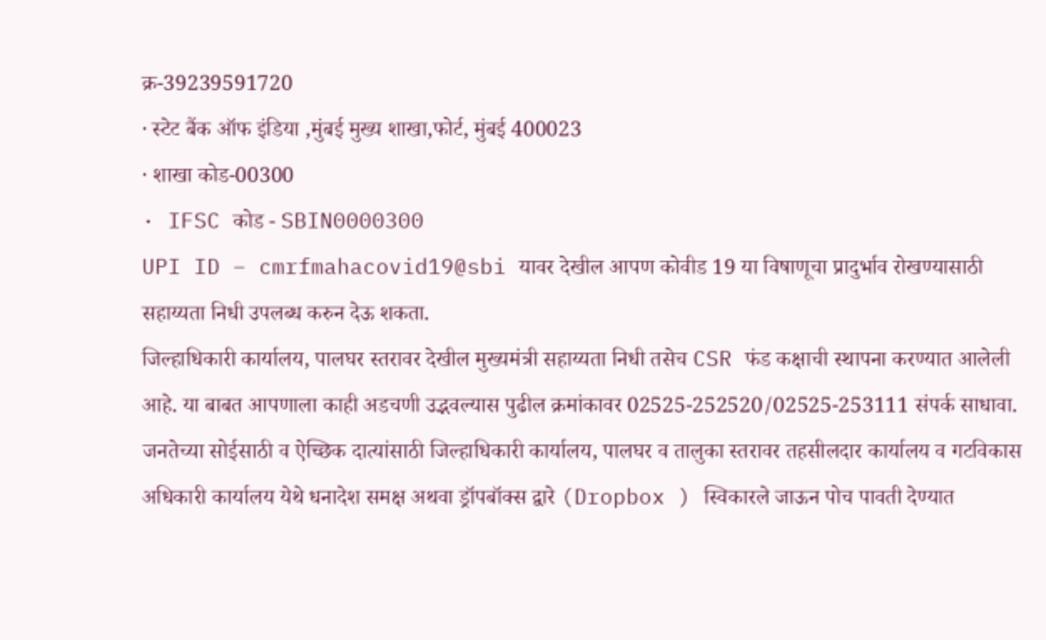क्र-39239591720
· स्टेट बैंक ऑफ इंडिया ,मुंबई मुख्य शाखा,फोर्ट, मुंबई 400023
· शाखा कोड-00300
· IFSC कोड - SBIN0000300
UPI ID – cmrfmahacovid19@sbi यावर देखील आपण कोवीड 19 या विषाणूचा प्रादुर्भाव रोखण्यासाठी सहाय्यता निधी उपलब्ध करुन देऊ शकता.
जिल्हाधिकारी कार्यालय, पालघर स्तरावर देखील मुख्यमंत्री सहाय्यता निधी तसेच CSR फंड कक्षाची स्थापना करण्यात आलेली आहे. या बाबत आपणाला काही अडचणी उद्भवल्यास पुढील क्रमांकावर 02525-252520/02525-253111 संपर्क साधावा.
जनतेच्या सोईसाठी व ऐच्छिक दात्यांसाठी जिल्हाधिकारी कार्यालय, पालघर व तालुका स्तरावर तहसीलदार कार्यालय व गटविकास अधिकारी कार्यालय येथे धनादेश समक्ष अथवा ड्रॉपबॉक्स द्वारे (Dropbox ) स्विकारले जाऊन पोच पावती देण्यात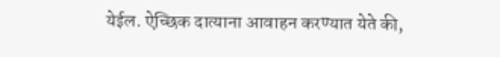येईल. ऐच्छिक दात्याना आवाहन करण्यात येते की,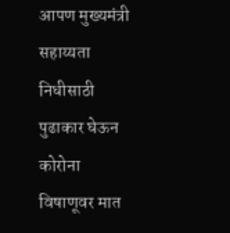आपण मुख्यमंत्री सहाय्यता निधीसाठी पुढाकार घेऊन कोरोना विषाणूवर मात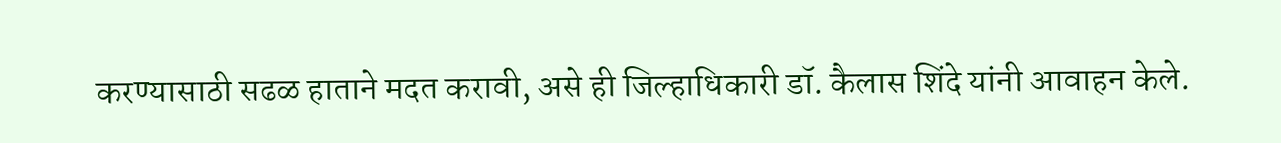करण्यासाठी सढळ हाताने मदत करावी, असे ही जिल्हाधिकारी डॉ. कैलास शिंदे यांनी आवाहन केले.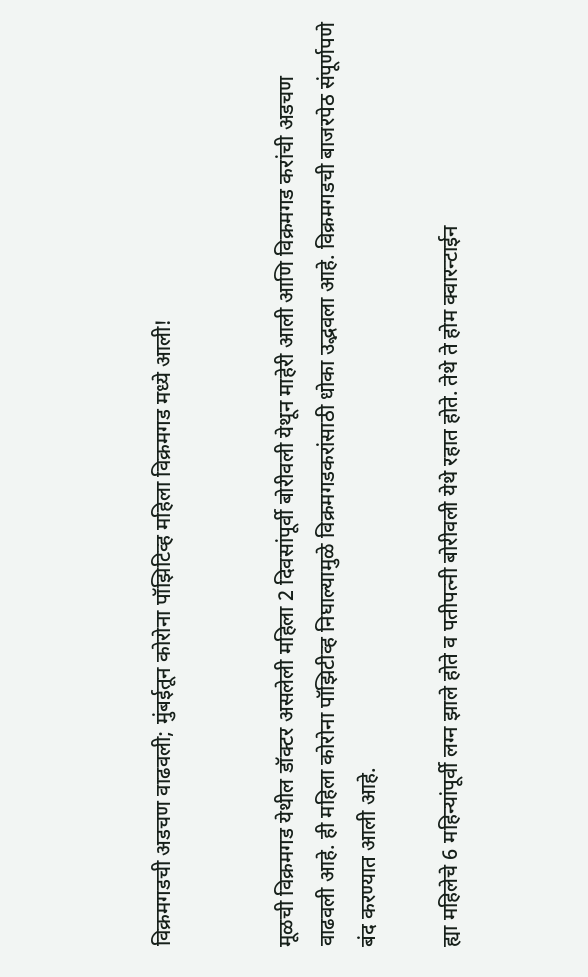विक्रमगडची अडचण वाढवली; मुंबईतून कोरोना पॉझिटिव्ह महिला विक्रमगड मध्ये आली!


मूळची विक्रमगड येथील डॉक्टर असलेली महिला 2 दिवसांपूर्वी बोरीवली येथून माहेरी आली आणि विक्रमगड करांची अडचण वाढवली आहे. ही महिला कोरोना पॉझिटीव्ह निघाल्यामुळे विक्रमगडकरांसाठी धोका उद्भवला आहे. विक्रमगडची बाजरपेठ संपूर्णपणे बंद करण्यात आली आहे.

ह्या महिलेचे 6 महिन्यांपूर्वी लग्न झाले होते व पतीपत्नी बोरीवली येथे रहात होते. तेथे ते होम क्वारन्टाईन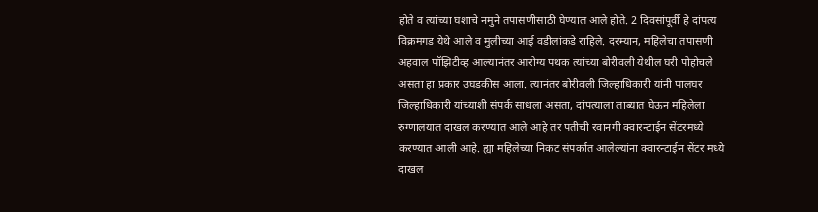होते व त्यांच्या घशाचे नमुने तपासणीसाठी घेण्यात आले होते. 2 दिवसांपूर्वी हे दांपत्य विक्रमगड येथे आले व मुलीच्या आई वडीलांकडे राहिले. दरम्यान, महिलेचा तपासणी अहवाल पॉझिटीव्ह आल्यानंतर आरोग्य पथक त्यांच्या बोरीवली येथील घरी पोहोचले असता हा प्रकार उघडकीस आला. त्यानंतर बोरीवली जिल्हाधिकारी यांनी पालघर जिल्हाधिकारी यांच्याशी संपर्क साधला असता, दांपत्याला ताब्यात घेऊन महिलेला रुग्णालयात दाखल करण्यात आले आहे तर पतीची रवानगी क्वारन्टाईन सेंटरमध्ये करण्यात आली आहे. ह्या महिलेच्या निकट संपर्कात आलेल्यांना क्वारन्टाईन सेंटर मध्ये दाखल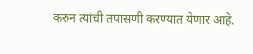करुन त्यांची तपासणी करण्यात येणार आहे.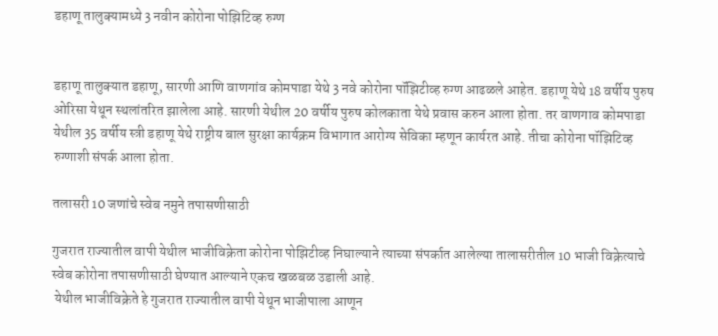डहाणू तालुक्यामध्ये 3 नवीन कोरोना पोझिटिव्ह रुग्ण


डहाणू तालुक्यात डहाणू, सारणी आणि वाणगांव कोमपाडा येथे 3 नवे कोरोना पॉझिटीव्ह रुग्ण आढळले आहेत. डहाणू येथे 18 वर्षीय पुरुष ओरिसा येथून स्थलांतरित झालेला आहे. सारणी येथील 20 वर्षीय पुरुष कोलकाता येथे प्रवास करुन आला होता. तर वाणगाव कोमपाडा येथील 35 वर्षीय स्त्री डहाणू येथे राष्ट्रीय बाल सुरक्षा कार्यक्रम विभागात आरोग्य सेविका म्हणून कार्यरत आहे. तीचा कोरोना पॉझिटिव्ह रुग्णाशी संपर्क आला होता.

तलासरी 10 जणांचे स्वेब नमुने तपासणीसाठी

गुजरात राज्यातील वापी येथील भाजीविक्रेता कोरोना पोझिटीव्ह निघाल्याने त्याच्या संपर्कात आलेल्या तालासरीतील 10 भाजी विक्रेत्याचे स्वेब कोरोना तपासणीसाठी घेण्यात आल्याने एकच खळबळ उडाली आहे.
 येथील भाजीविक्रेते हे गुजरात राज्यातील वापी येथून भाजीपाला आणून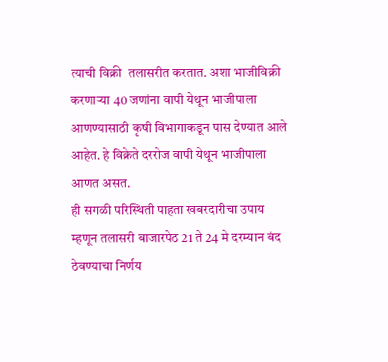त्याची विक्री  तलासरीत करतात. अशा भाजीविक्री करणाऱ्या 40 जणांना वापी येथून भाजीपाला आणण्यासाठी कृषी विभागाकडून पास देण्यात आले आहेत. हे विक्रेते दररोज वापी येथून भाजीपाला आणत असत.
ही सगळी परिस्थिती पाहता खबरदारीचा उपाय म्हणून तलासरी बाजारपेठ 21 ते 24 मे दरम्यान बंद ठेवण्याचा निर्णय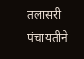तलासरी पंचायतीने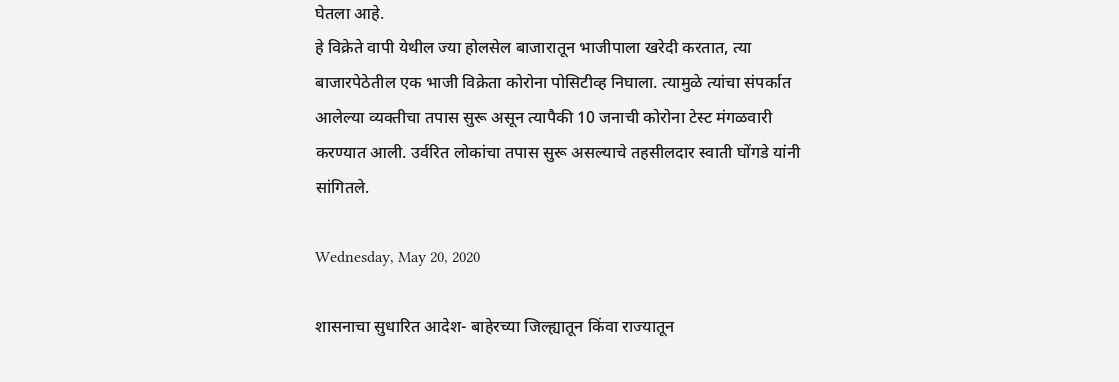घेतला आहे.
हे विक्रेते वापी येथील ज्या होलसेल बाजारातून भाजीपाला खरेदी करतात, त्या बाजारपेठेतील एक भाजी विक्रेता कोरोना पोसिटीव्ह निघाला. त्यामुळे त्यांचा संपर्कात आलेल्या व्यक्तीचा तपास सुरू असून त्यापैकी 10 जनाची कोरोना टेस्ट मंगळवारी करण्यात आली. उर्वरित लोकांचा तपास सुरू असल्याचे तहसीलदार स्वाती घोंगडे यांनी सांगितले.

Wednesday, May 20, 2020

शासनाचा सुधारित आदेश- बाहेरच्या जिल्ह्यातून किंवा राज्यातून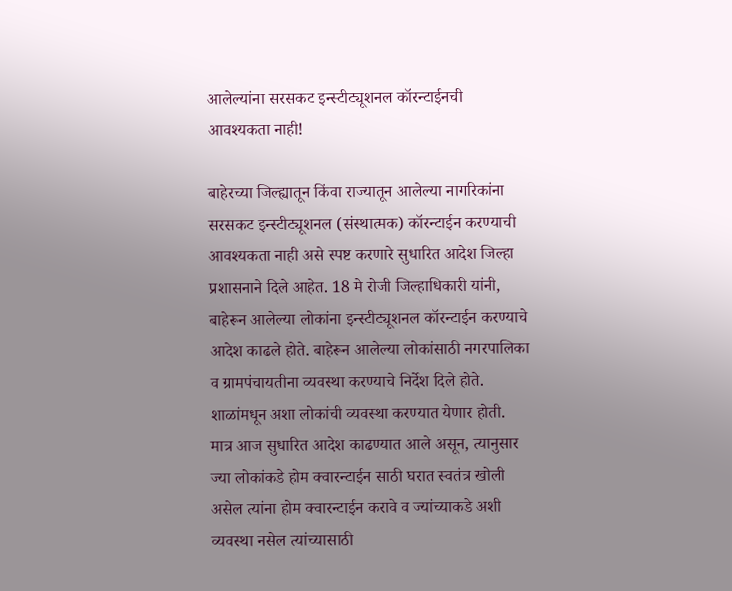आलेल्यांना सरसकट इन्स्टीट्यूशनल कॉरन्टाईनची आवश्यकता नाही!

बाहेरच्या जिल्ह्यातून किंवा राज्यातून आलेल्या नागरिकांना सरसकट इन्स्टीट्यूशनल (संस्थात्मक) कॉरन्टाईन करण्याची आवश्यकता नाही असे स्पष्ट करणारे सुधारित आदेश जिल्हा प्रशासनाने दिले आहेत. 18 मे रोजी जिल्हाधिकारी यांनी, बाहेरून आलेल्या लोकांना इन्स्टीट्यूशनल कॉरन्टाईन करण्याचे आदेश काढले होते. बाहेरून आलेल्या लोकांसाठी नगरपालिका व ग्रामपंचायतीना व्यवस्था करण्याचे निर्देश दिले होते. शाळांमधून अशा लोकांची व्यवस्था करण्यात येणार होती. मात्र आज सुधारित आदेश काढण्यात आले असून, त्यानुसार ज्या लोकांकडे होम क्वारन्टाईन साठी घरात स्वतंत्र खोली असेल त्यांना होम क्वारन्टाईन करावे व ज्यांच्याकडे अशी व्यवस्था नसेल त्यांच्यासाठी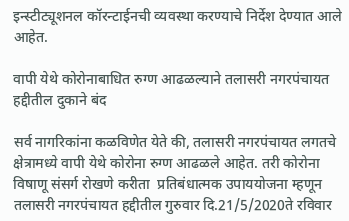इन्स्टीट्यूशनल कॉरन्टाईनची व्यवस्था करण्याचे निर्देश देण्यात आले आहेत.

वापी येथे कोरोनाबाधित रुग्ण आढळल्याने तलासरी नगरपंचायत हद्दीतील दुकाने बंद

सर्व नागरिकांना कळविणेत येते की, तलासरी नगरपंचायत लगतचे क्षेत्रामध्ये वापी येथे कोरोना रुग्ण आढळले आहेत. तरी कोरोना विषाणू संसर्ग रोखणे करीता  प्रतिबंधात्मक उपाययोजना म्हणून तलासरी नगरपंचायत हद्दीतील गुरुवार दि.21/5/2020ते रविवार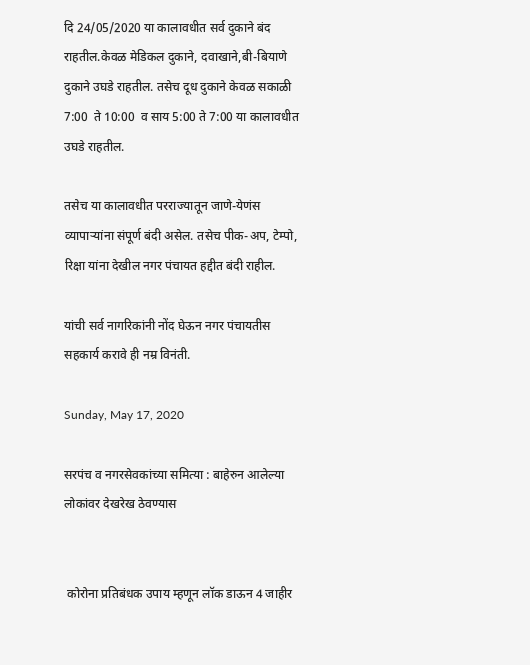दि 24/05/2020 या कालावधीत सर्व दुकाने बंद राहतील.केवळ मेडिकल दुकाने, दवाखाने,बी-बियाणे दुकाने उघडे राहतील. तसेच दूध दुकाने केवळ सकाळी 7:00  ते 10:00  व साय 5:00 ते 7:00 या कालावधीत उघडे राहतील.

तसेच या कालावधीत परराज्यातून जाणे-येणंस व्यापाऱ्यांना संपूर्ण बंदी असेल. तसेच पीक-अप, टेम्पो, रिक्षा यांना देखील नगर पंचायत हद्दीत बंदी राहील.

यांची सर्व नागरिकांनी नोंद घेऊन नगर पंचायतीस सहकार्य करावे ही नम्र विनंती.

Sunday, May 17, 2020

सरपंच व नगरसेवकांच्या समित्या : बाहेरुन आलेल्या लोकांवर देखरेख ठेवण्यास


 कोरोना प्रतिबंधक उपाय म्हणून लॉक डाऊन 4 जाहीर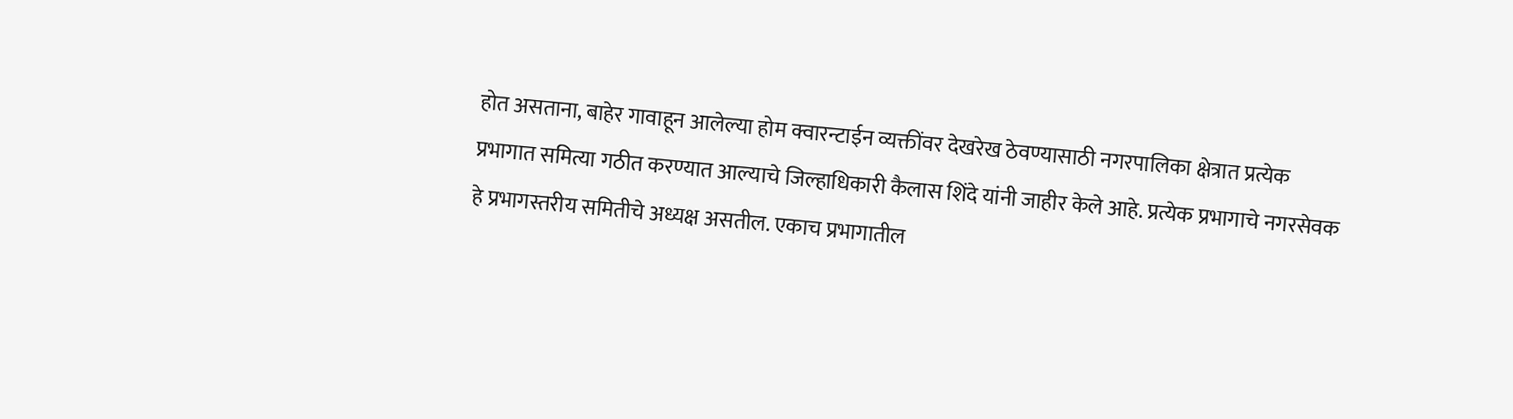होत असताना, बाहेर गावाहून आलेल्या होम क्वारन्टाईन व्यक्तींवर देखरेख ठेवण्यासाठी नगरपालिका क्षेत्रात प्रत्येक प्रभागात समित्या गठीत करण्यात आल्याचे जिल्हाधिकारी कैलास शिंदे यांनी जाहीर केले आहे. प्रत्येक प्रभागाचे नगरसेवक हे प्रभागस्तरीय समितीचे अध्यक्ष असतील. एकाच प्रभागातील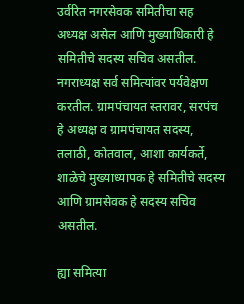उर्वरित नगरसेवक समितीचा सह अध्यक्ष असेल आणि मुख्याधिकारी हे समितीचे सदस्य सचिव असतील. नगराध्यक्ष सर्व समित्यांवर पर्यवेक्षण करतील. ग्रामपंचायत स्तरावर, सरपंच हे अध्यक्ष व ग्रामपंचायत सदस्य, तलाठी, कोतवाल, आशा कार्यकर्ते, शाळेचे मुख्याध्यापक हे समितीचे सदस्य आणि ग्रामसेवक हे सदस्य सचिव असतील.

ह्या समित्या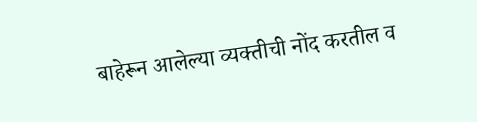बाहेरून आलेल्या व्यक्तीची नोंद करतील व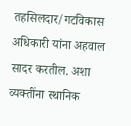तहसिलदार/गटविकास अधिकारी यांना अहवाल सादर करतील. अशा व्यक्तींना स्थानिक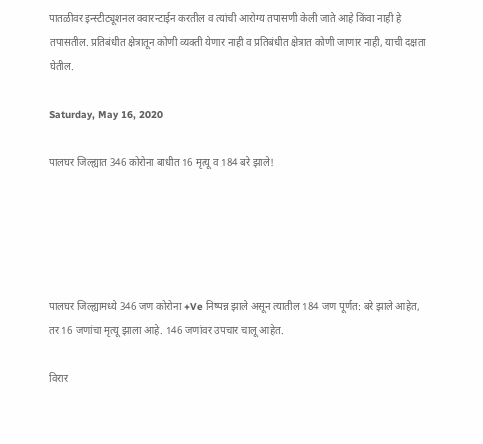पातळीवर इन्स्टीट्यूशनल क्वारन्टाईन करतील व त्यांची आरोग्य तपासणी केली जाते आहे किंवा नाही हे तपासतील. प्रतिबंधीत क्षेत्रातून कोणी व्यक्ती येणार नाही व प्रतिबंधीत क्षेत्रात कोणी जाणार नाही, याची दक्षता घेतील.

Saturday, May 16, 2020

पालघर जिल्ह्यात 346 कोरोना बाधीत 16 मृत्यू व 184 बरे झाले!





पालघर जिल्ह्यामध्ये 346 जण कोरोना +Ve निष्पन्न झाले असून त्यातील 184 जण पूर्णत: बरे झाले आहेत, तर 16 जणांचा मृत्यू झाला आहे. 146 जणांवर उपचार चालू आहेत.

विरार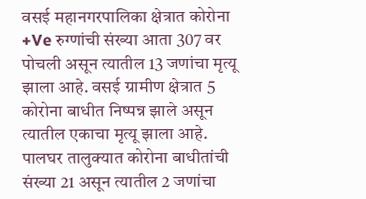वसई महानगरपालिका क्षेत्रात कोरोना +Ve रुग्णांची संख्या आता 307 वर पोचली असून त्यातील 13 जणांचा मृत्यू झाला आहे. वसई ग्रामीण क्षेत्रात 5 कोरोना बाधीत निष्पन्न झाले असून त्यातील एकाचा मृत्यू झाला आहे. पालघर तालुक्यात कोरोना बाधीतांची संख्या 21 असून त्यातील 2 जणांचा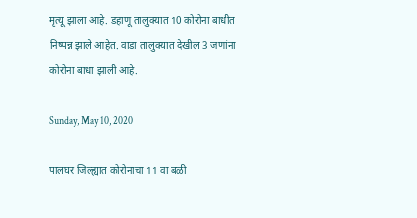मृत्यू झाला आहे. डहाणू तालुक्यात 10 कोरोना बाधीत निष्पन्न झाले आहेत. वाडा तालुक्यात देखील 3 जणांना कोरोना बाधा झाली आहे.

Sunday, May 10, 2020

पालघर जिल्ह्यात कोरोनाचा 11 वा बळी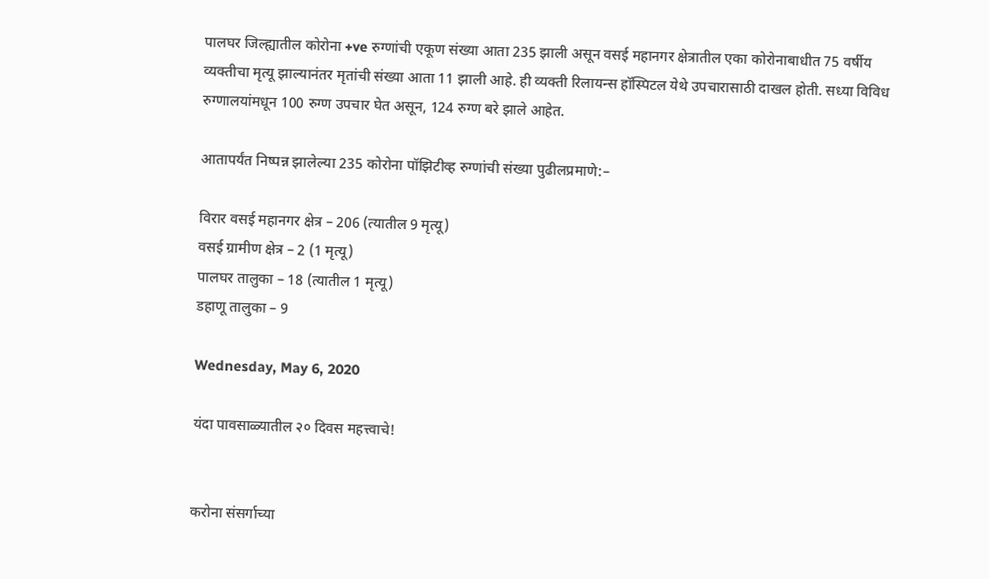पालघर जिल्ह्यातील कोरोना +ve रुग्णांची एकूण संख्या आता 235 झाली असून वसई महानगर क्षेत्रातील एका कोरोनाबाधीत 75 वर्षीय व्यक्तीचा मृत्यू झाल्यानंतर मृतांची संख्या आता 11 झाली आहे. ही व्यक्ती रिलायन्स हॉस्पिटल येथे उपचारासाठी दाखल होती. सध्या विविध रुग्णालयांमधून 100 रुग्ण उपचार घेत असून, 124 रुग्ण बरे झाले आहेत.

आतापर्यंत निष्पन्न झालेल्या 235 कोरोना पॉझिटीव्ह रुग्णांची संख्या पुढीलप्रमाणे:–

विरार वसई महानगर क्षेत्र – 206 (त्यातील 9 मृत्यू)
वसई ग्रामीण क्षेत्र – 2 (1 मृत्यू)
पालघर तालुका – 18 (त्यातील 1 मृत्यू)
डहाणू तालुका – 9

Wednesday, May 6, 2020

यंदा पावसाळ्यातील २० दिवस महत्त्वाचे!


करोना संसर्गाच्या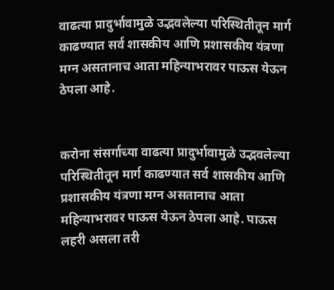वाढत्या प्रादुर्भावामुळे उद्भवलेल्या परिस्थितीतून मार्ग काढण्यात सर्व शासकीय आणि प्रशासकीय यंत्रणा मग्न असतानाच आता महिन्याभरावर पाऊस येऊन ठेपला आहे.


करोना संसर्गाच्या वाढत्या प्रादुर्भावामुळे उद्भवलेल्या परिस्थितीतून मार्ग काढण्यात सर्व शासकीय आणि प्रशासकीय यंत्रणा मग्न असतानाच आता महिन्याभरावर पाऊस येऊन ठेपला आहे. पाऊस लहरी असला तरी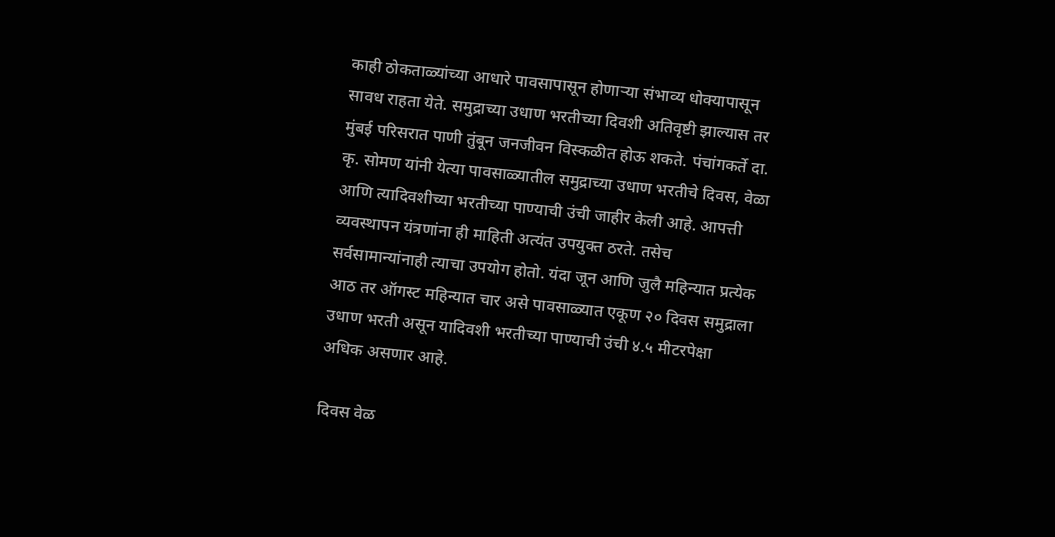काही ठोकताळ्यांच्या आधारे पावसापासून होणाऱ्या संभाव्य धोक्यापासून सावध राहता येते. समुद्राच्या उधाण भरतीच्या दिवशी अतिवृष्टी झाल्यास तर मुंबई परिसरात पाणी तुंबून जनजीवन विस्कळीत होऊ शकते. पंचांगकर्ते दा. कृ. सोमण यांनी येत्या पावसाळ्यातील समुद्राच्या उधाण भरतीचे दिवस, वेळा आणि त्यादिवशीच्या भरतीच्या पाण्याची उंची जाहीर केली आहे. आपत्ती व्यवस्थापन यंत्रणांना ही माहिती अत्यंत उपयुक्त ठरते. तसेच सर्वसामान्यांनाही त्याचा उपयोग होतो. यंदा जून आणि जुलै महिन्यात प्रत्येक आठ तर ऑगस्ट महिन्यात चार असे पावसाळ्यात एकूण २० दिवस समुद्राला उधाण भरती असून यादिवशी भरतीच्या पाण्याची उंची ४.५ मीटरपेक्षा अधिक असणार आहे.

दिवस वेळ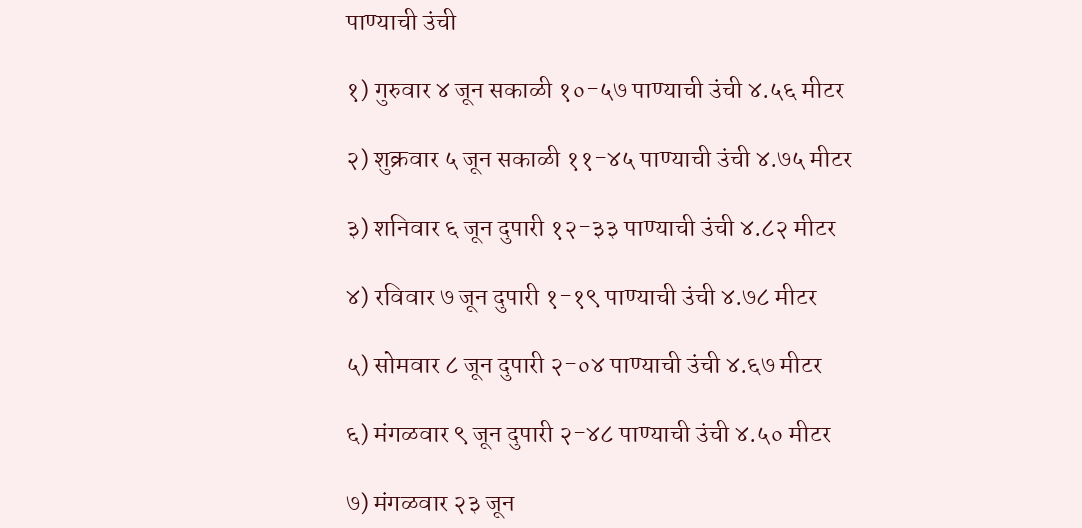पाण्याची उंची

१) गुरुवार ४ जून सकाळी १०-५७ पाण्याची उंची ४.५६ मीटर

२) शुक्रवार ५ जून सकाळी ११-४५ पाण्याची उंची ४.७५ मीटर

३) शनिवार ६ जून दुपारी १२-३३ पाण्याची उंची ४.८२ मीटर

४) रविवार ७ जून दुपारी १-१९ पाण्याची उंची ४.७८ मीटर

५) सोमवार ८ जून दुपारी २-०४ पाण्याची उंची ४.६७ मीटर

६) मंगळवार ९ जून दुपारी २-४८ पाण्याची उंची ४.५० मीटर

७) मंगळवार २३ जून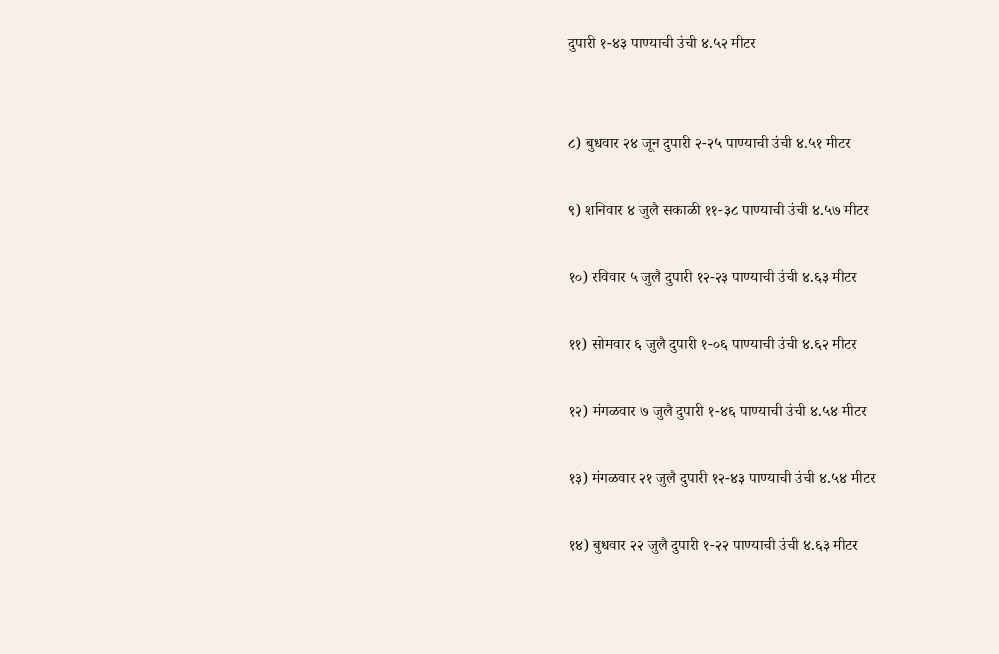दुपारी १-४३ पाण्याची उंची ४.५२ मीटर


८) बुधवार २४ जून दुपारी २-२५ पाण्याची उंची ४.५१ मीटर

९) शनिवार ४ जुलै सकाळी ११-३८ पाण्याची उंची ४.५७ मीटर

१०) रविवार ५ जुलै दुपारी १२-२३ पाण्याची उंची ४.६३ मीटर

११) सोमवार ६ जुलै दुपारी १-०६ पाण्याची उंची ४.६२ मीटर

१२) मंगळवार ७ जुलै दुपारी १-४६ पाण्याची उंची ४.५४ मीटर

१३) मंगळवार २१ जुलै दुपारी १२-४३ पाण्याची उंची ४.५४ मीटर

१४) बुधवार २२ जुलै दुपारी १-२२ पाण्याची उंची ४.६३ मीटर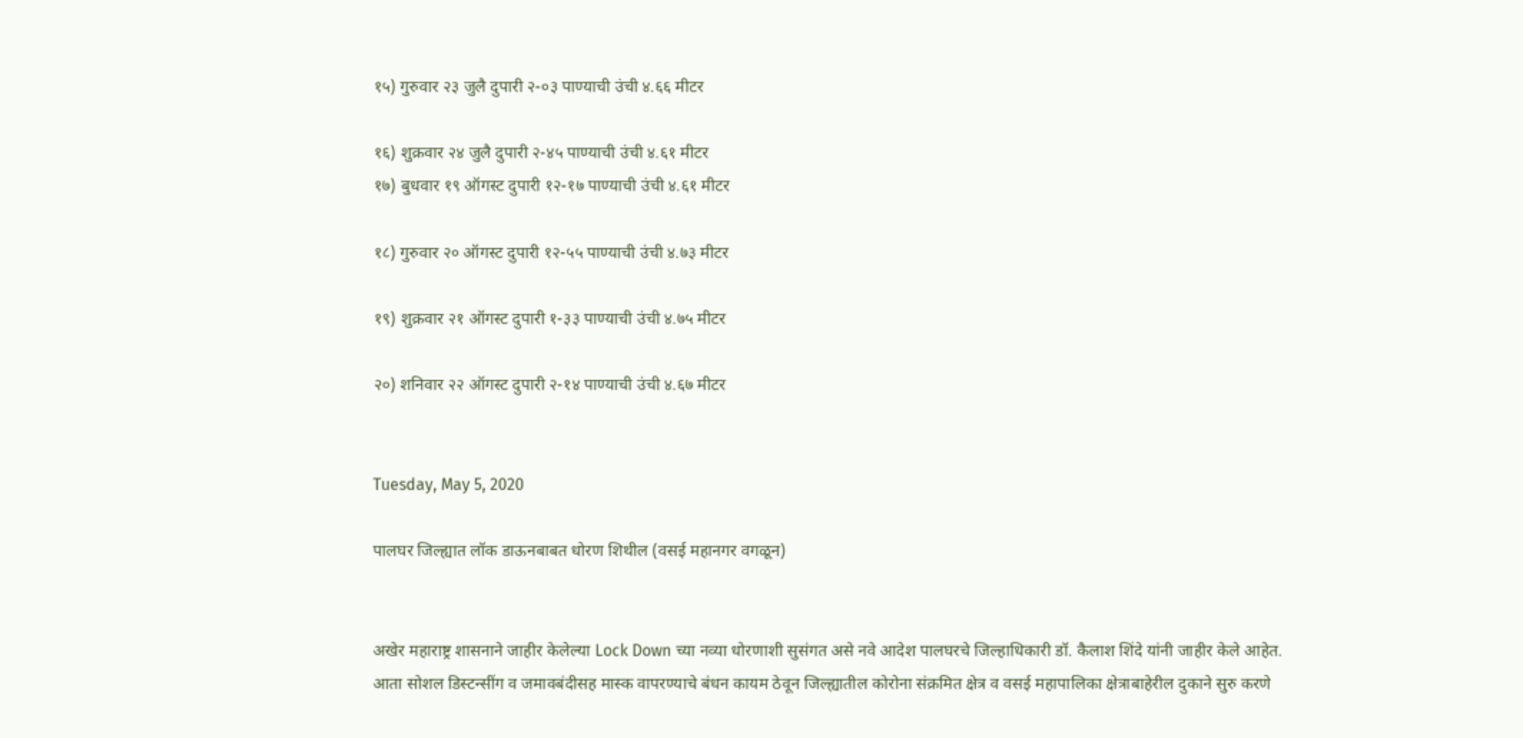१५) गुरुवार २३ जुलै दुपारी २-०३ पाण्याची उंची ४.६६ मीटर

१६) शुक्रवार २४ जुलै दुपारी २-४५ पाण्याची उंची ४.६१ मीटर
१७) बुधवार १९ ऑगस्ट दुपारी १२-१७ पाण्याची उंची ४.६१ मीटर

१८) गुरुवार २० ऑगस्ट दुपारी १२-५५ पाण्याची उंची ४.७३ मीटर

१९) शुक्रवार २१ ऑगस्ट दुपारी १-३३ पाण्याची उंची ४.७५ मीटर

२०) शनिवार २२ ऑगस्ट दुपारी २-१४ पाण्याची उंची ४.६७ मीटर


Tuesday, May 5, 2020

पालघर जिल्ह्यात लॉक डाऊनबाबत धोरण शिथील (वसई महानगर वगळून)


अखेर महाराष्ट्र शासनाने जाहीर केलेल्या Lock Down च्या नव्या धोरणाशी सुसंगत असे नवे आदेश पालघरचे जिल्हाधिकारी डॉ. कैलाश शिंदे यांनी जाहीर केले आहेत. आता सोशल डिस्टन्सींग व जमावबंदीसह मास्क वापरण्याचे बंधन कायम ठेवून जिल्ह्यातील कोरोना संक्रमित क्षेत्र व वसई महापालिका क्षेत्राबाहेरील दुकाने सुरु करणे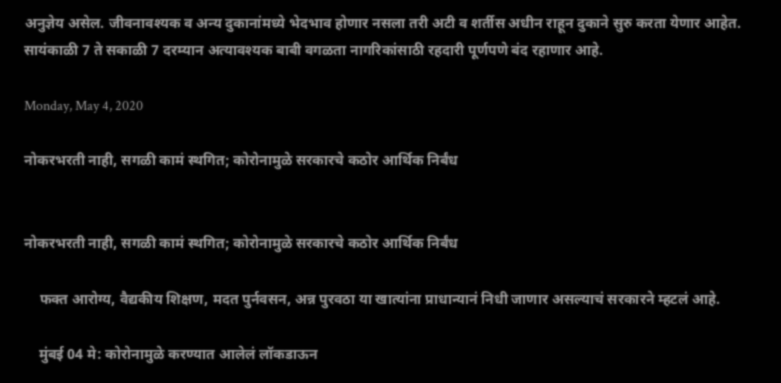अनुज्ञेय असेल. जीवनावश्यक व अन्य दुकानांमध्ये भेदभाव होणार नसला तरी अटी व शर्तीस अधीन राहून दुकाने सुरु करता येणार आहेत. सायंकाळी 7 ते सकाळी 7 दरम्यान अत्यावश्यक बाबी वगळता नागरिकांसाठी रहदारी पूर्णपणे बंद रहाणार आहे.

Monday, May 4, 2020

नोकरभरती नाही, सगळी कामं स्थगित; कोरोनामुळे सरकारचे कठोर आर्थिक निर्बंध


नोकरभरती नाही, सगळी कामं स्थगित; कोरोनामुळे सरकारचे कठोर आर्थिक निर्बंध

    फक्त आरोग्य, वैद्यकीय शिक्षण, मदत पुर्नवसन, अन्न पुरवठा या खात्यांना प्राधान्यानं निधी जाणार असल्याचं सरकारने म्हटलं आहे.

    मुंबई 04 मे: कोरोनामुळे करण्यात आलेलं लॉकडाऊन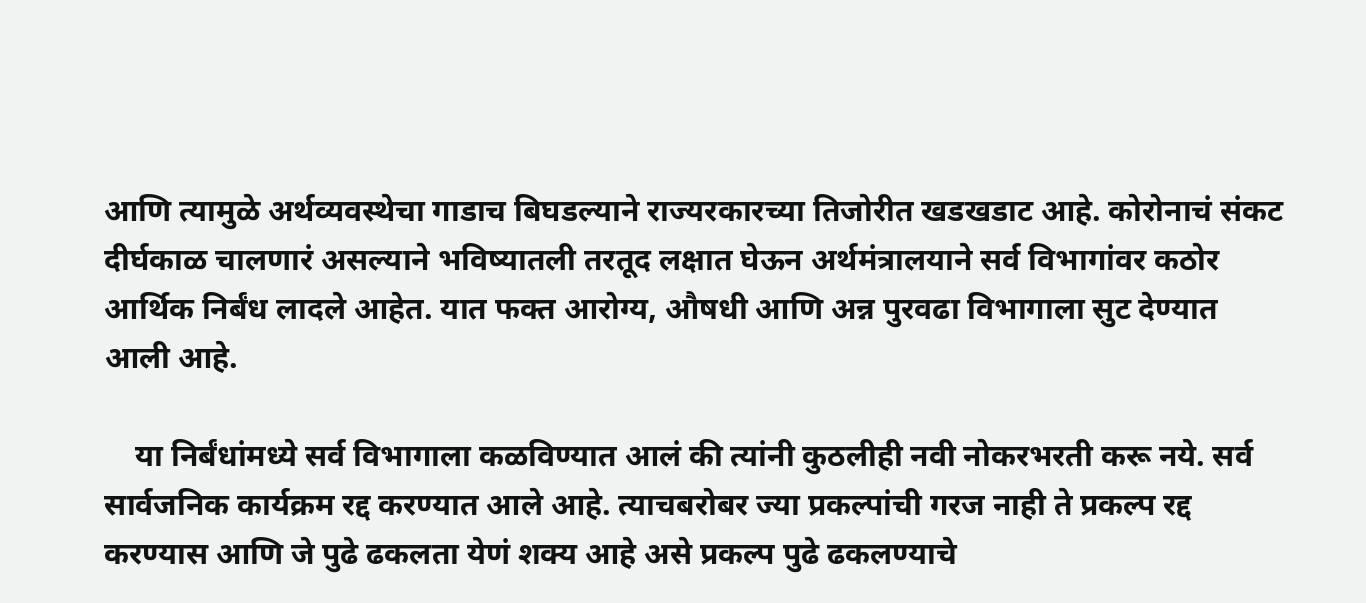आणि त्यामुळे अर्थव्यवस्थेचा गाडाच बिघडल्याने राज्यरकारच्या तिजोरीत खडखडाट आहे. कोरोनाचं संकट दीर्घकाळ चालणारं असल्याने भविष्यातली तरतूद लक्षात घेऊन अर्थमंत्रालयाने सर्व विभागांवर कठोर आर्थिक निर्बंध लादले आहेत. यात फक्त आरोग्य, औषधी आणि अन्न पुरवढा विभागाला सुट देण्यात आली आहे.

    या निर्बंधांमध्ये सर्व विभागाला कळविण्यात आलं की त्यांनी कुठलीही नवी नोकरभरती करू नये. सर्व सार्वजनिक कार्यक्रम रद्द करण्यात आले आहे. त्याचबरोबर ज्या प्रकल्पांची गरज नाही ते प्रकल्प रद्द करण्यास आणि जे पुढे ढकलता येणं शक्य आहे असे प्रकल्प पुढे ढकलण्याचे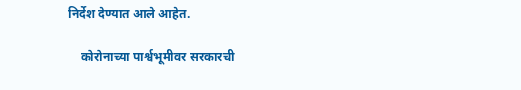निर्देश देण्यात आले आहेत.

    कोरोनाच्या पार्श्वभूमीवर सरकारची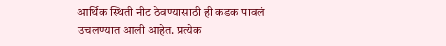आर्थिक स्थिती नीट ठेवण्यासाठी ही कडक पावलं उचलण्यात आली आहेत. प्रत्येक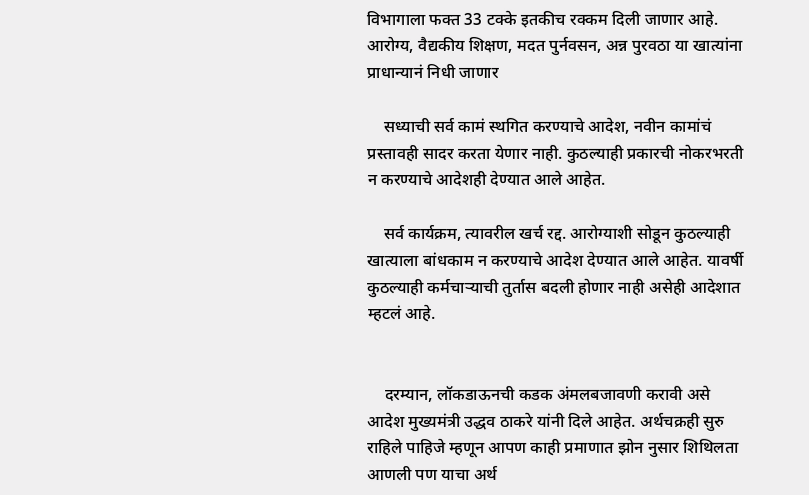विभागाला फक्त 33 टक्के इतकीच रक्कम दिली जाणार आहे. आरोग्य, वैद्यकीय शिक्षण, मदत पुर्नवसन, अन्न पुरवठा या खात्यांना प्राधान्यानं निधी जाणार

    सध्याची सर्व कामं स्थगित करण्याचे आदेश, नवीन कामांचं प्रस्तावही सादर करता येणार नाही. कुठल्याही प्रकारची नोकरभरती न करण्याचे आदेशही देण्यात आले आहेत.

    सर्व कार्यक्रम, त्यावरील खर्च रद्द. आरोग्याशी सोडून कुठल्याही खात्याला बांधकाम न करण्याचे आदेश देण्यात आले आहेत. यावर्षी कुठल्याही कर्मचाऱ्याची तुर्तास बदली होणार नाही असेही आदेशात म्हटलं आहे.


    दरम्यान, लॉकडाऊनची कडक अंमलबजावणी करावी असे आदेश मुख्यमंत्री उद्धव ठाकरे यांनी दिले आहेत. अर्थचक्रही सुरु राहिले पाहिजे म्हणून आपण काही प्रमाणात झोन नुसार शिथिलता आणली पण याचा अर्थ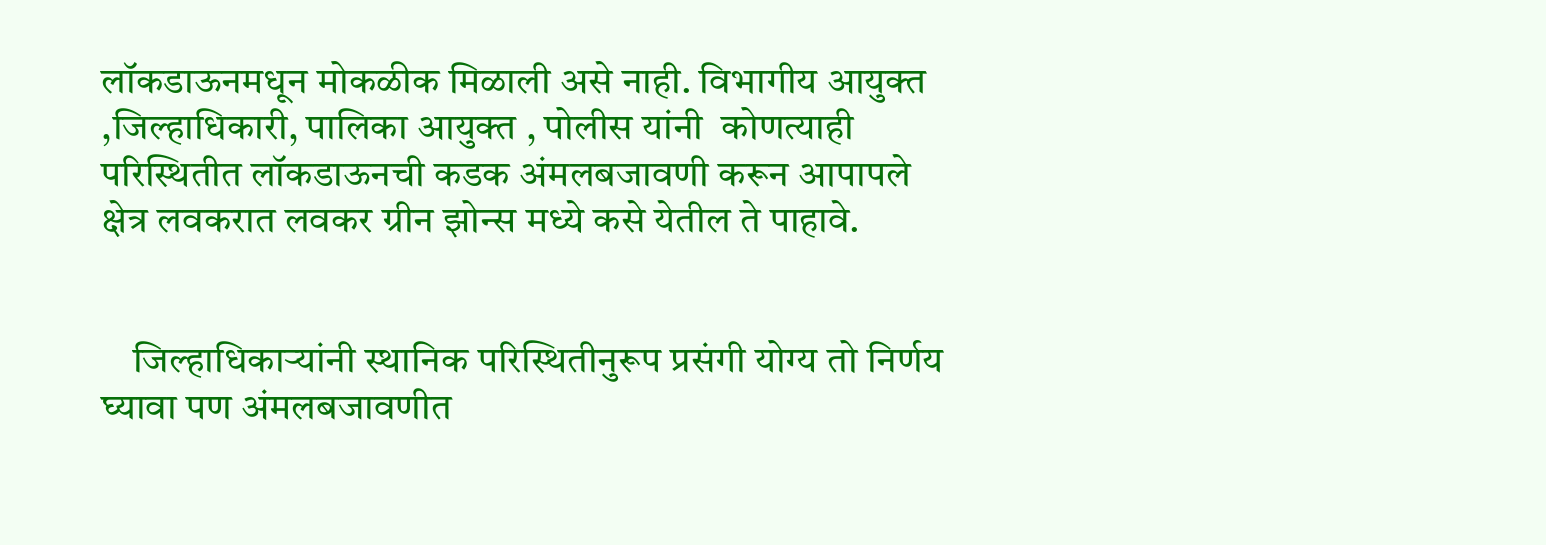लॉकडाऊनमधून मोकळीक मिळाली असे नाही. विभागीय आयुक्त ,जिल्हाधिकारी, पालिका आयुक्त , पोलीस यांनी  कोणत्याही परिस्थितीत लॉकडाऊनची कडक अंमलबजावणी करून आपापले क्षेत्र लवकरात लवकर ग्रीन झोन्स मध्ये कसे येतील ते पाहावे.


    जिल्हाधिकाऱ्यांनी स्थानिक परिस्थितीनुरूप प्रसंगी योग्य तो निर्णय घ्यावा पण अंमलबजावणीत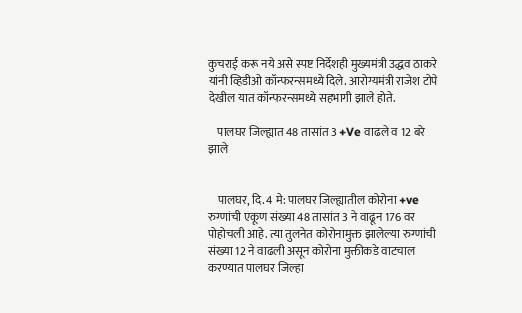कुचराई करू नये असे स्पष्ट निर्देशही मुख्यमंत्री उद्धव ठाकरे यांनी व्हिडीओ कॉन्फरन्समध्ये दिले. आरोग्यमंत्री राजेश टोपे देखील यात कॉन्फरन्समध्ये सहभागी झाले होते.

    पालघर जिल्ह्यात 48 तासांत 3 +Ve वाढले व 12 बरे झाले


    पालघर, दि. 4 मे: पालघर जिल्ह्यातील कोरोना +ve रुग्णांची एकूण संख्या 48 तासांत 3 ने वाढून 176 वर पोहोचली आहे. त्या तुलनेत कोरोनामुक्त झालेल्या रुग्णांची संख्या 12 ने वाढली असून कोरोना मुक्तीकडे वाटचाल करण्यात पालघर जिल्हा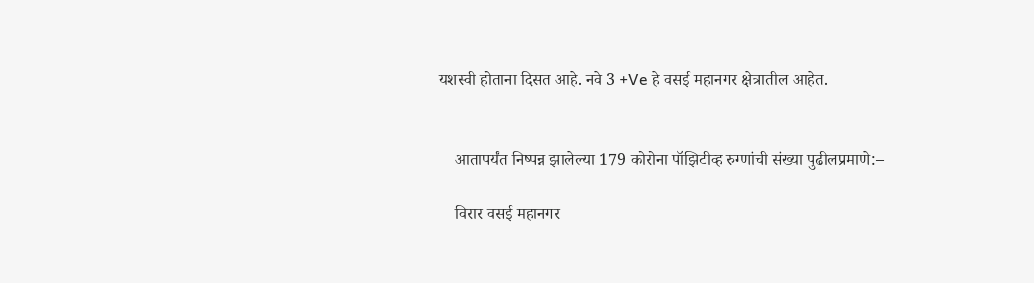यशस्वी होताना दिसत आहे. नवे 3 +Ve हे वसई महानगर क्षेत्रातील आहेत.


    आतापर्यंत निष्पन्न झालेल्या 179 कोरोना पॉझिटीव्ह रुग्णांची संख्या पुढीलप्रमाणे:–

    विरार वसई महानगर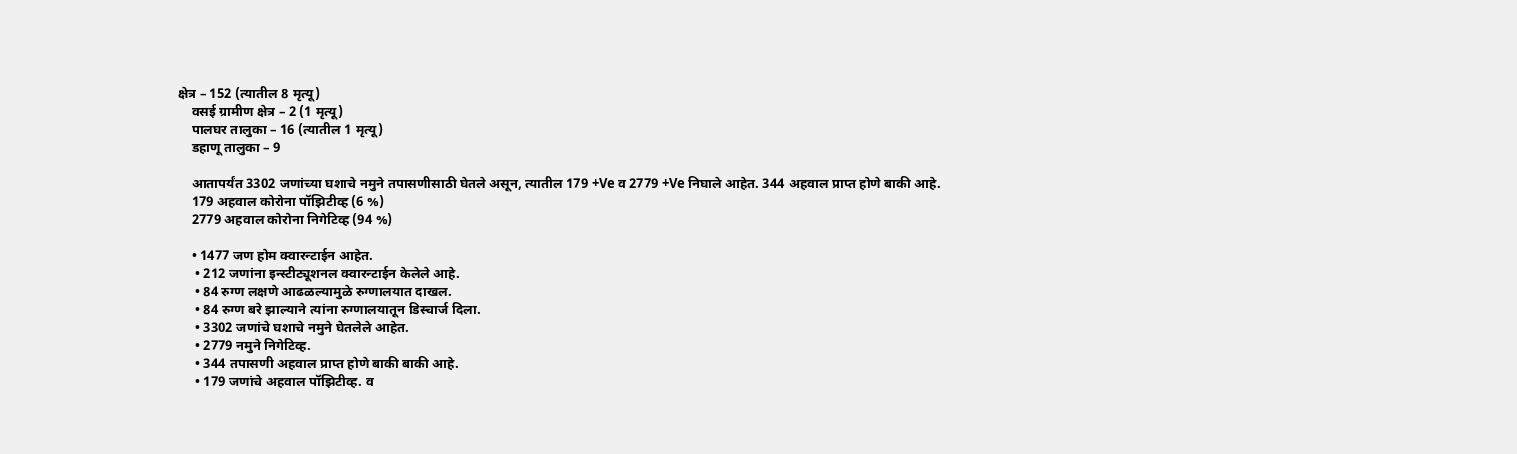क्षेत्र – 152 (त्यातील 8 मृत्यू)
    वसई ग्रामीण क्षेत्र – 2 (1 मृत्यू)
    पालघर तालुका – 16 (त्यातील 1 मृत्यू)
    डहाणू तालुका – 9

    आतापर्यंत 3302 जणांच्या घशाचे नमुने तपासणीसाठी घेतले असून, त्यातील 179 +Ve व 2779 +Ve निघाले आहेत. 344 अहवाल प्राप्त होणे बाकी आहे.
    179 अहवाल कोरोना पॉझिटीव्ह (6 %)
    2779 अहवाल कोरोना निगेटिव्ह (94 %)

    • 1477 जण होम क्वारन्टाईन आहेत.
     • 212 जणांना इन्स्टीट्यूशनल क्वारन्टाईन केलेले आहे.
     • 84 रुग्ण लक्षणे आढळल्यामुळे रुग्णालयात दाखल.
     • 84 रुग्ण बरे झाल्याने त्यांना रुग्णालयातून डिस्चार्ज दिला.
     • 3302 जणांचे घशाचे नमुने घेतलेले आहेत.
     • 2779 नमुने निगेटिव्ह.
     • 344 तपासणी अहवाल प्राप्त होणे बाकी बाकी आहे.
     • 179 जणांचे अहवाल पॉझिटीव्ह. व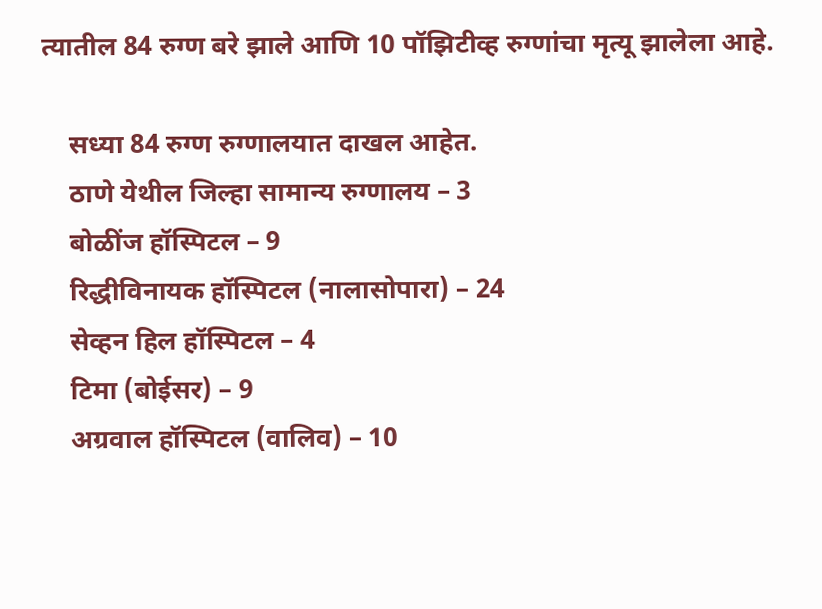त्यातील 84 रुग्ण बरे झाले आणि 10 पॉझिटीव्ह रुग्णांचा मृत्यू झालेला आहे.

    सध्या 84 रुग्ण रुग्णालयात दाखल आहेत.
    ठाणे येथील जिल्हा सामान्य रुग्णालय – 3
    बोळींज हॉस्पिटल – 9
    रिद्धीविनायक हॉस्पिटल (नालासोपारा) – 24
    सेव्हन हिल हॉस्पिटल – 4
    टिमा (बोईसर) – 9
    अग्रवाल हॉस्पिटल (वालिव) – 10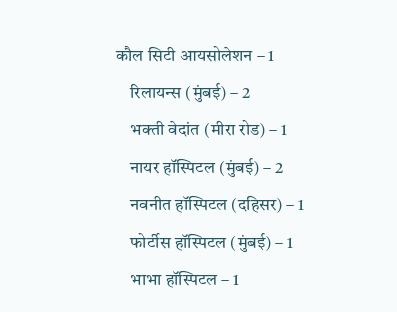कौल सिटी आयसोलेशन – 1
    रिलायन्स (मुंबई) – 2
    भक्ती वेदांत (मीरा रोड) – 1
    नायर हॉस्पिटल (मुंबई) – 2
    नवनीत हॉस्पिटल (दहिसर) – 1
    फोर्टीस हॉस्पिटल (मुंबई) – 1
    भाभा हॉस्पिटल – 1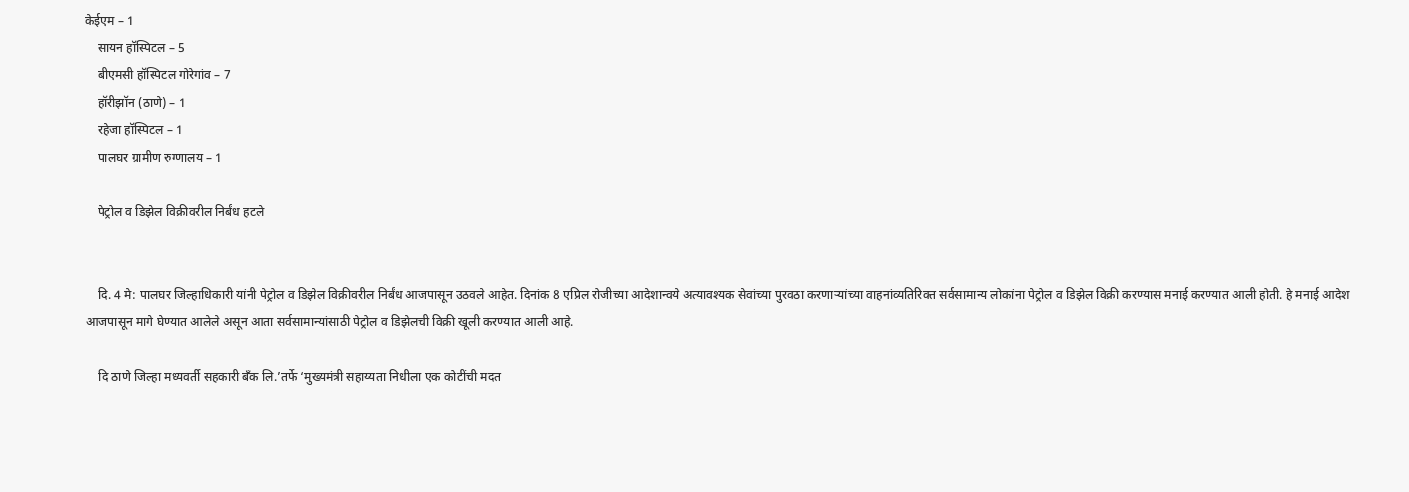केईएम – 1
    सायन हॉस्पिटल – 5
    बीएमसी हॉस्पिटल गोरेगांव – 7
    हॉरीझॉन (ठाणे) – 1
    रहेजा हॉस्पिटल – 1
    पालघर ग्रामीण रुग्णालय – 1

    पेट्रोल व डिझेल विक्रीवरील निर्बंध हटले


    दि. 4 मे: पालघर जिल्हाधिकारी यांनी पेट्रोल व डिझेल विक्रीवरील निर्बंध आजपासून उठवले आहेत. दिनांक 8 एप्रिल रोजीच्या आदेशान्वये अत्यावश्यक सेवांच्या पुरवठा करणाऱ्यांच्या वाहनांव्यतिरिक्त सर्वसामान्य लोकांना पेट्रोल व डिझेल विक्री करण्यास मनाई करण्यात आली होती. हे मनाई आदेश आजपासून मागे घेण्यात आलेले असून आता सर्वसामान्यांसाठी पेट्रोल व डिझेलची विक्री खूली करण्यात आली आहे.

    दि ठाणे जिल्हा मध्यवर्ती सहकारी बँक लि.’तर्फे ‘मुख्यमंत्री सहाय्यता निधीला एक कोटींची मदत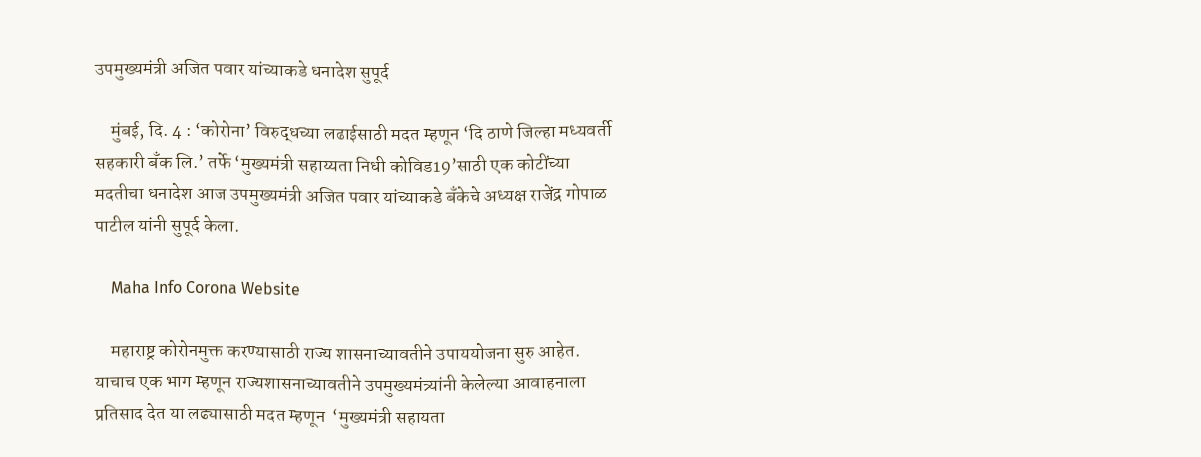उपमुख्यमंत्री अजित पवार यांच्याकडे धनादेश सुपूर्द

    मुंबई, दि. 4 : ‘कोरोना’ विरुद्धच्या लढाईसाठी मदत म्हणून ‘दि ठाणे जिल्हा मध्यवर्ती सहकारी बँक लि.’ तर्फे ‘मुख्यमंत्री सहाय्यता निधी कोविड19’साठी एक कोटींच्या मदतीचा धनादेश आज उपमुख्यमंत्री अजित पवार यांच्याकडे बँकेचे अध्यक्ष राजेंद्र गोपाळ पाटील यांनी सुपूर्द केला.

    Maha Info Corona Website

    महाराष्ट्र कोरोनमुक्त करण्यासाठी राज्य शासनाच्यावतीने उपाययोजना सुरु आहेत. याचाच एक भाग म्हणून राज्यशासनाच्यावतीने उपमुख्यमंत्र्यांनी केलेल्या आवाहनाला प्रतिसाद देत या लढ्यासाठी मदत म्हणून  ‘मुख्यमंत्री सहायता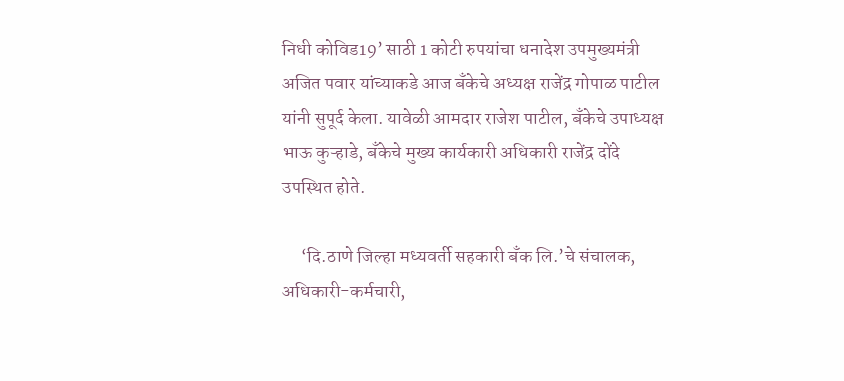निधी कोविड19’ साठी 1 कोटी रुपयांचा धनादेश उपमुख्यमंत्री अजित पवार यांच्याकडे आज बँकेचे अध्यक्ष राजेंद्र गोपाळ पाटील यांनी सुपूर्द केला. यावेळी आमदार राजेश पाटील, बँकेचे उपाध्यक्ष भाऊ कुऱ्हाडे, बँकेचे मुख्य कार्यकारी अधिकारी राजेंद्र दोंदे उपस्थित होते.

     ‘दि.ठाणे जिल्हा मध्यवर्ती सहकारी बँक लि.’चे संचालक, अधिकारी-कर्मचारी,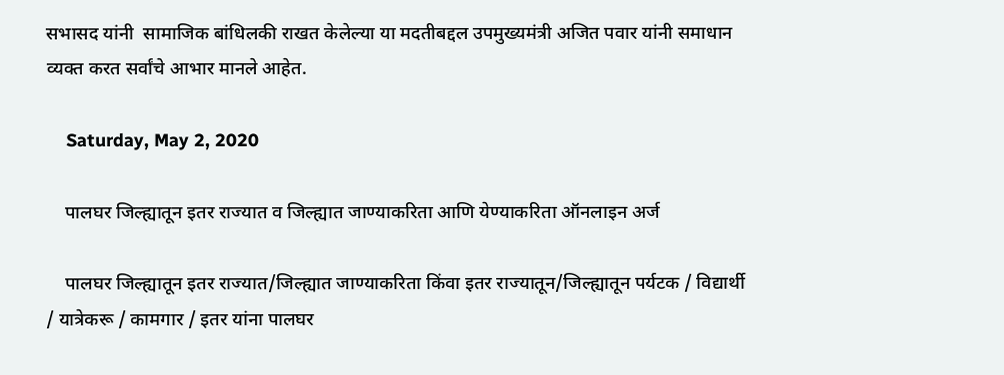सभासद यांनी  सामाजिक बांधिलकी राखत केलेल्या या मदतीबद्दल उपमुख्यमंत्री अजित पवार यांनी समाधान व्यक्त करत सर्वांचे आभार मानले आहेत.

    Saturday, May 2, 2020

    पालघर जिल्ह्यातून इतर राज्यात व जिल्ह्यात जाण्याकरिता आणि येण्याकरिता ऑनलाइन अर्ज

    पालघर जिल्ह्यातून इतर राज्यात/जिल्ह्यात जाण्याकरिता किंवा इतर राज्यातून/जिल्ह्यातून पर्यटक / विद्यार्थी / यात्रेकरू / कामगार / इतर यांना पालघर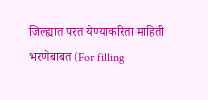जिल्ह्यात परत येण्याकरिता माहिती भरणेबाबत (For filling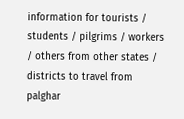information for tourists / students / pilgrims / workers / others from other states / districts to travel from palghar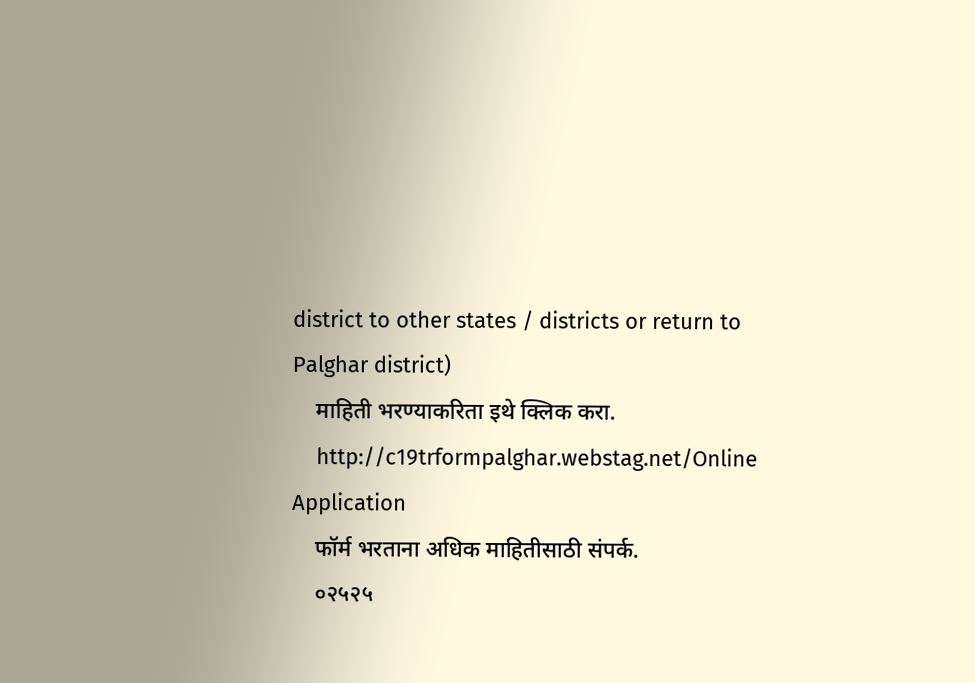district to other states / districts or return to Palghar district)
    माहिती भरण्याकरिता इथे क्लिक करा.
    http://c19trformpalghar.webstag.net/Online Application
    फॉर्म भरताना अधिक माहितीसाठी संपर्क.
    ०२५२५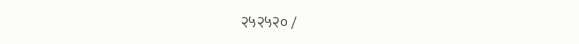२५२५२० /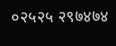०२५२५ २९७४७४